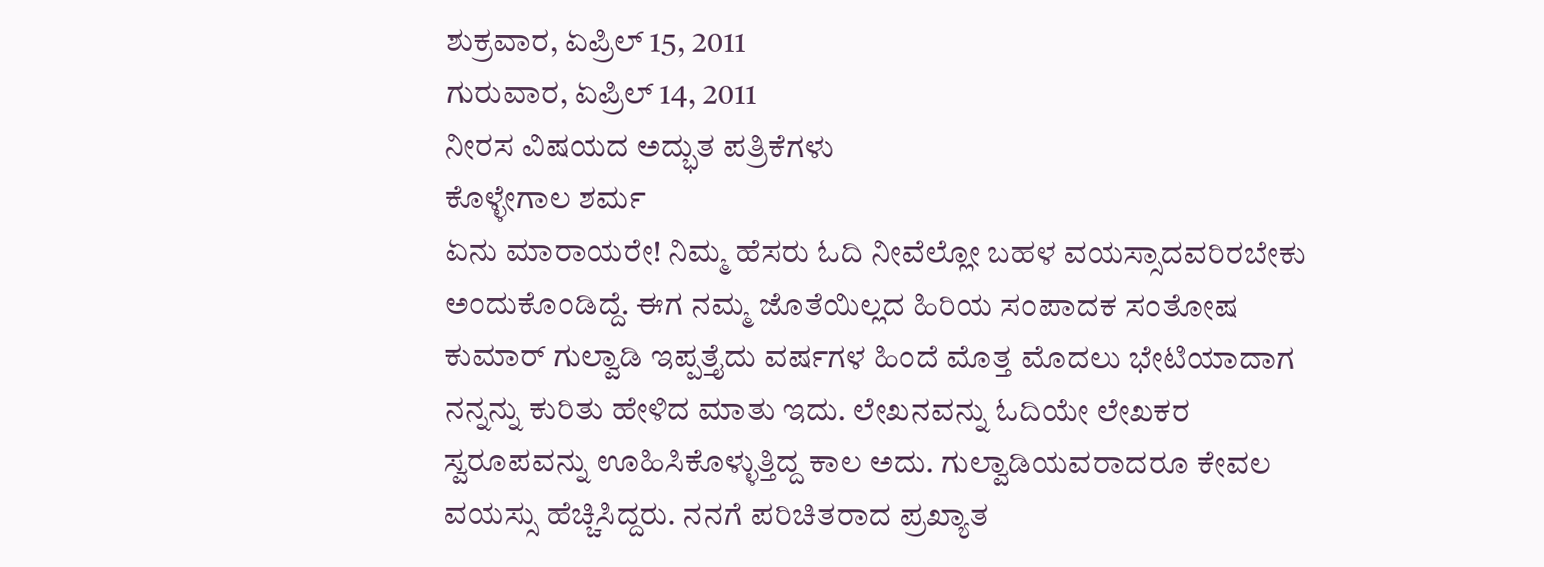ಶುಕ್ರವಾರ, ಏಪ್ರಿಲ್ 15, 2011
ಗುರುವಾರ, ಏಪ್ರಿಲ್ 14, 2011
ನೀರಸ ವಿಷಯದ ಅದ್ಭುತ ಪತ್ರಿಕೆಗಳು
ಕೊಳ್ಳೇಗಾಲ ಶರ್ಮ
ಏನು ಮಾರಾಯರೇ! ನಿಮ್ಮ ಹೆಸರು ಓದಿ ನೀವೆಲ್ಲೋ ಬಹಳ ವಯಸ್ಸಾದವರಿರಬೇಕು ಅಂದುಕೊಂಡಿದ್ದೆ. ಈಗ ನಮ್ಮ ಜೊತೆಯಿಲ್ಲದ ಹಿರಿಯ ಸಂಪಾದಕ ಸಂತೋಷ ಕುಮಾರ್ ಗುಲ್ವಾಡಿ ಇಪ್ಪತ್ತೈದು ವರ್ಷಗಳ ಹಿಂದೆ ಮೊತ್ತ ಮೊದಲು ಭೇಟಿಯಾದಾಗ ನನ್ನನ್ನು ಕುರಿತು ಹೇಳಿದ ಮಾತು ಇದು. ಲೇಖನವನ್ನು ಓದಿಯೇ ಲೇಖಕರ ಸ್ವರೂಪವನ್ನು ಊಹಿಸಿಕೊಳ್ಳುತ್ತಿದ್ದ ಕಾಲ ಅದು. ಗುಲ್ವಾಡಿಯವರಾದರೂ ಕೇವಲ ವಯಸ್ಸು ಹೆಚ್ಚಿಸಿದ್ದರು. ನನಗೆ ಪರಿಚಿತರಾದ ಪ್ರಖ್ಯಾತ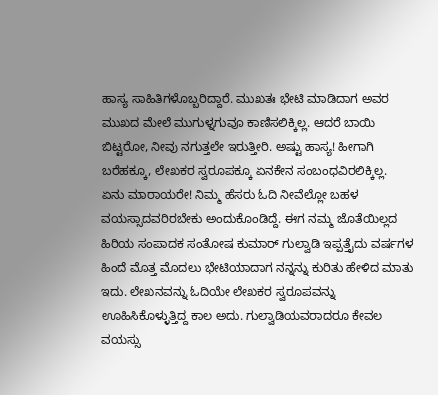ಹಾಸ್ಯ ಸಾಹಿತಿಗಳೊಬ್ಬರಿದ್ದಾರೆ. ಮುಖತಃ ಭೇಟಿ ಮಾಡಿದಾಗ ಅವರ ಮುಖದ ಮೇಲೆ ಮುಗುಳ್ನಗುವೂ ಕಾಣಿಸಲಿಕ್ಕಿಲ್ಲ. ಆದರೆ ಬಾಯಿ ಬಿಟ್ಟರೋ, ನೀವು ನಗುತ್ತಲೇ ಇರುತ್ತೀರಿ. ಅಷ್ಟು ಹಾಸ್ಯ! ಹೀಗಾಗಿ ಬರೆಹಕ್ಕೂ, ಲೇಖಕರ ಸ್ವರೂಪಕ್ಕೂ ಏನಕೇನ ಸಂಬಂಧವಿರಲಿಕ್ಕಿಲ್ಲ.
ಏನು ಮಾರಾಯರೇ! ನಿಮ್ಮ ಹೆಸರು ಓದಿ ನೀವೆಲ್ಲೋ ಬಹಳ ವಯಸ್ಸಾದವರಿರಬೇಕು ಅಂದುಕೊಂಡಿದ್ದೆ. ಈಗ ನಮ್ಮ ಜೊತೆಯಿಲ್ಲದ ಹಿರಿಯ ಸಂಪಾದಕ ಸಂತೋಷ ಕುಮಾರ್ ಗುಲ್ವಾಡಿ ಇಪ್ಪತ್ತೈದು ವರ್ಷಗಳ ಹಿಂದೆ ಮೊತ್ತ ಮೊದಲು ಭೇಟಿಯಾದಾಗ ನನ್ನನ್ನು ಕುರಿತು ಹೇಳಿದ ಮಾತು ಇದು. ಲೇಖನವನ್ನು ಓದಿಯೇ ಲೇಖಕರ ಸ್ವರೂಪವನ್ನು ಊಹಿಸಿಕೊಳ್ಳುತ್ತಿದ್ದ ಕಾಲ ಅದು. ಗುಲ್ವಾಡಿಯವರಾದರೂ ಕೇವಲ ವಯಸ್ಸು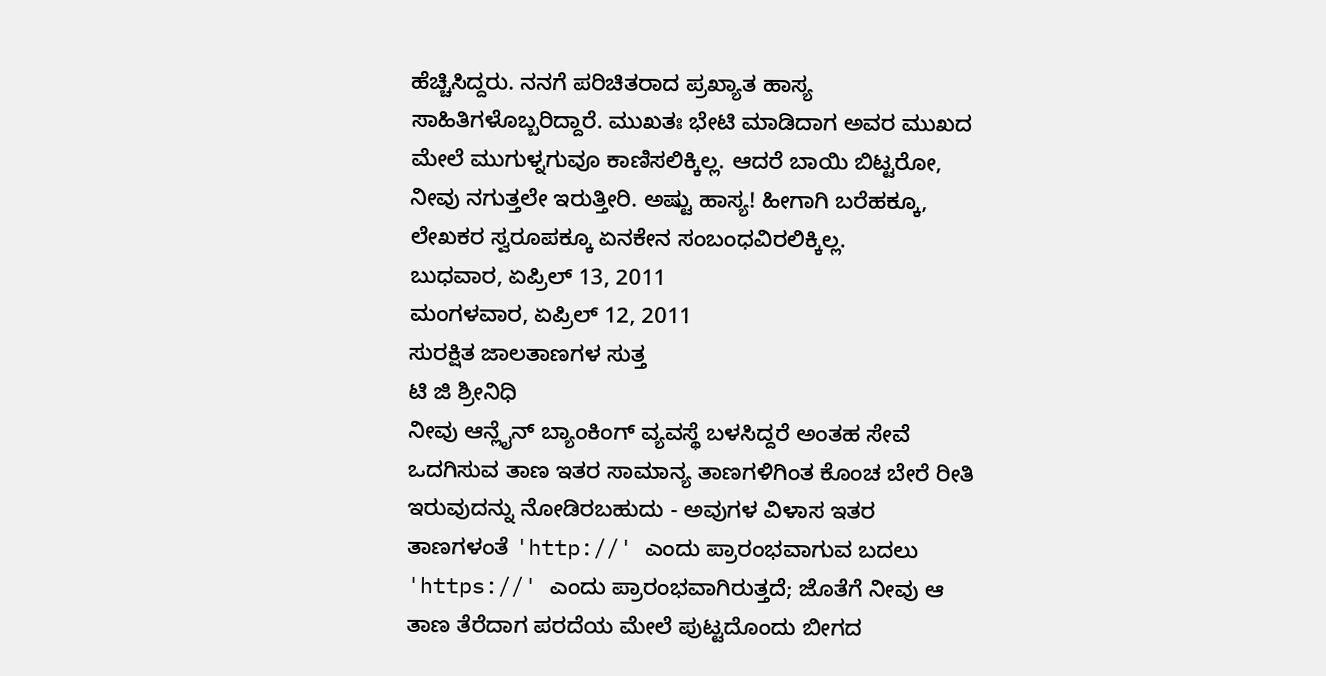ಹೆಚ್ಚಿಸಿದ್ದರು. ನನಗೆ ಪರಿಚಿತರಾದ ಪ್ರಖ್ಯಾತ ಹಾಸ್ಯ ಸಾಹಿತಿಗಳೊಬ್ಬರಿದ್ದಾರೆ. ಮುಖತಃ ಭೇಟಿ ಮಾಡಿದಾಗ ಅವರ ಮುಖದ ಮೇಲೆ ಮುಗುಳ್ನಗುವೂ ಕಾಣಿಸಲಿಕ್ಕಿಲ್ಲ. ಆದರೆ ಬಾಯಿ ಬಿಟ್ಟರೋ, ನೀವು ನಗುತ್ತಲೇ ಇರುತ್ತೀರಿ. ಅಷ್ಟು ಹಾಸ್ಯ! ಹೀಗಾಗಿ ಬರೆಹಕ್ಕೂ, ಲೇಖಕರ ಸ್ವರೂಪಕ್ಕೂ ಏನಕೇನ ಸಂಬಂಧವಿರಲಿಕ್ಕಿಲ್ಲ.
ಬುಧವಾರ, ಏಪ್ರಿಲ್ 13, 2011
ಮಂಗಳವಾರ, ಏಪ್ರಿಲ್ 12, 2011
ಸುರಕ್ಷಿತ ಜಾಲತಾಣಗಳ ಸುತ್ತ
ಟಿ ಜಿ ಶ್ರೀನಿಧಿ
ನೀವು ಆನ್ಲೈನ್ ಬ್ಯಾಂಕಿಂಗ್ ವ್ಯವಸ್ಥೆ ಬಳಸಿದ್ದರೆ ಅಂತಹ ಸೇವೆ ಒದಗಿಸುವ ತಾಣ ಇತರ ಸಾಮಾನ್ಯ ತಾಣಗಳಿಗಿಂತ ಕೊಂಚ ಬೇರೆ ರೀತಿ ಇರುವುದನ್ನು ನೋಡಿರಬಹುದು - ಅವುಗಳ ವಿಳಾಸ ಇತರ ತಾಣಗಳಂತೆ 'http://' ಎಂದು ಪ್ರಾರಂಭವಾಗುವ ಬದಲು 'https://' ಎಂದು ಪ್ರಾರಂಭವಾಗಿರುತ್ತದೆ; ಜೊತೆಗೆ ನೀವು ಆ ತಾಣ ತೆರೆದಾಗ ಪರದೆಯ ಮೇಲೆ ಪುಟ್ಟದೊಂದು ಬೀಗದ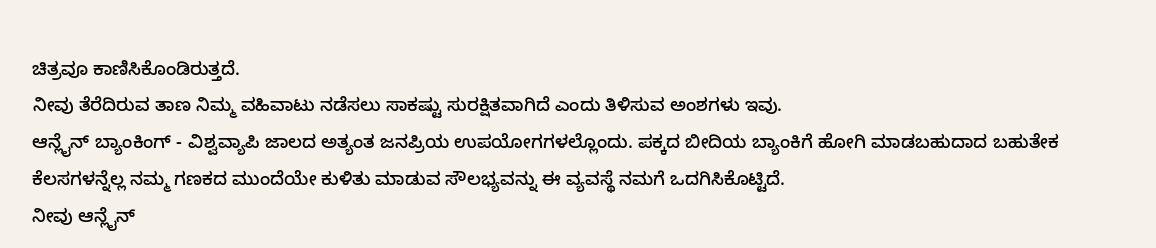ಚಿತ್ರವೂ ಕಾಣಿಸಿಕೊಂಡಿರುತ್ತದೆ.
ನೀವು ತೆರೆದಿರುವ ತಾಣ ನಿಮ್ಮ ವಹಿವಾಟು ನಡೆಸಲು ಸಾಕಷ್ಟು ಸುರಕ್ಷಿತವಾಗಿದೆ ಎಂದು ತಿಳಿಸುವ ಅಂಶಗಳು ಇವು.
ಆನ್ಲೈನ್ ಬ್ಯಾಂಕಿಂಗ್ - ವಿಶ್ವವ್ಯಾಪಿ ಜಾಲದ ಅತ್ಯಂತ ಜನಪ್ರಿಯ ಉಪಯೋಗಗಳಲ್ಲೊಂದು. ಪಕ್ಕದ ಬೀದಿಯ ಬ್ಯಾಂಕಿಗೆ ಹೋಗಿ ಮಾಡಬಹುದಾದ ಬಹುತೇಕ ಕೆಲಸಗಳನ್ನೆಲ್ಲ ನಮ್ಮ ಗಣಕದ ಮುಂದೆಯೇ ಕುಳಿತು ಮಾಡುವ ಸೌಲಭ್ಯವನ್ನು ಈ ವ್ಯವಸ್ಥೆ ನಮಗೆ ಒದಗಿಸಿಕೊಟ್ಟಿದೆ.
ನೀವು ಆನ್ಲೈನ್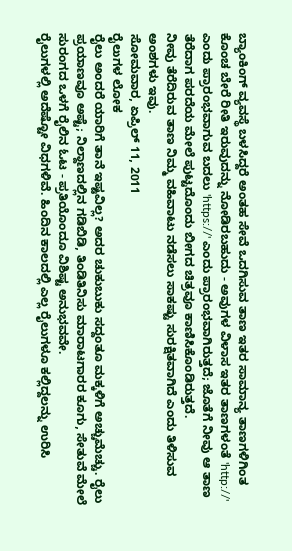ಬ್ಯಾಂಕಿಂಗ್ ವ್ಯವಸ್ಥೆ ಬಳಸಿದ್ದರೆ ಅಂತಹ ಸೇವೆ ಒದಗಿಸುವ ತಾಣ ಇತರ ಸಾಮಾನ್ಯ ತಾಣಗಳಿಗಿಂತ ಕೊಂಚ ಬೇರೆ ರೀತಿ ಇರುವುದನ್ನು ನೋಡಿರಬಹುದು - ಅವುಗಳ ವಿಳಾಸ ಇತರ ತಾಣಗಳಂತೆ 'http://' ಎಂದು ಪ್ರಾರಂಭವಾಗುವ ಬದಲು 'https://' ಎಂದು ಪ್ರಾರಂಭವಾಗಿರುತ್ತದೆ; ಜೊತೆಗೆ ನೀವು ಆ ತಾಣ ತೆರೆದಾಗ ಪರದೆಯ ಮೇಲೆ ಪುಟ್ಟದೊಂದು ಬೀಗದ ಚಿತ್ರವೂ ಕಾಣಿಸಿಕೊಂಡಿರುತ್ತದೆ.
ನೀವು ತೆರೆದಿರುವ ತಾಣ ನಿಮ್ಮ ವಹಿವಾಟು ನಡೆಸಲು ಸಾಕಷ್ಟು ಸುರಕ್ಷಿತವಾಗಿದೆ ಎಂದು ತಿಳಿಸುವ ಅಂಶಗಳು ಇವು.
ಸೋಮವಾರ, ಏಪ್ರಿಲ್ 11, 2011
ರೈಲುಗಳ ಲೋಕ
ರೈಲು ಅಂದರೆ ಯಾರಿಗೆ ತಾನೆ ಇಷ್ಟವಿಲ್ಲ? ಅದರ ಚುಕುಬುಕು ಸದ್ದಂತೂ ಮಕ್ಕಳಿಗೆ ಅಚ್ಚುಮೆಚ್ಚು. ರೈಲು ಪ್ರಯಾಣವೂ ಅಷ್ಟೆ; ನಿಲ್ದಾಣದಲ್ಲಿನ ಗಡಿಬಿಡಿ, ತಿಂಡಿತಿನಿಸು ಮಾರಾಟಗಾರರ ಕೂಗು, ಸೇತುವೆ ಮೇಲೆ ಸುರಂಗದ ಒಳಗೆ ರೈಲಿನ ಓಟ - ಪ್ರತಿಯೊಂದೂ ವಿಶಿಷ್ಟ ಅನುಭವವೇ.
ರೈಲುಗಳಲ್ಲಿ ಅದೆಷ್ಟೋ ವಿಧಗಳಿವೆ. ಹಿಂದಿನ ಕಾಲದಲ್ಲಿ ಎಲ್ಲ ರೈಲುಗಳೂ ಕಲ್ಲಿದ್ದಲನ್ನು ಉರಿಸಿ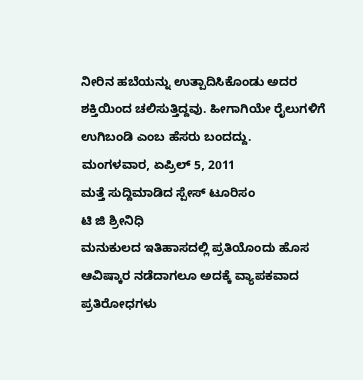ನೀರಿನ ಹಬೆಯನ್ನು ಉತ್ಪಾದಿಸಿಕೊಂಡು ಅದರ ಶಕ್ತಿಯಿಂದ ಚಲಿಸುತ್ತಿದ್ದವು. ಹೀಗಾಗಿಯೇ ರೈಲುಗಳಿಗೆ ಉಗಿಬಂಡಿ ಎಂಬ ಹೆಸರು ಬಂದದ್ದು.
ಮಂಗಳವಾರ, ಏಪ್ರಿಲ್ 5, 2011
ಮತ್ತೆ ಸುದ್ದಿಮಾಡಿದ ಸ್ಪೇಸ್ ಟೂರಿಸಂ
ಟಿ ಜಿ ಶ್ರೀನಿಧಿ
ಮನುಕುಲದ ಇತಿಹಾಸದಲ್ಲಿ ಪ್ರತಿಯೊಂದು ಹೊಸ ಆವಿಷ್ಕಾರ ನಡೆದಾಗಲೂ ಅದಕ್ಕೆ ವ್ಯಾಪಕವಾದ ಪ್ರತಿರೋಧಗಳು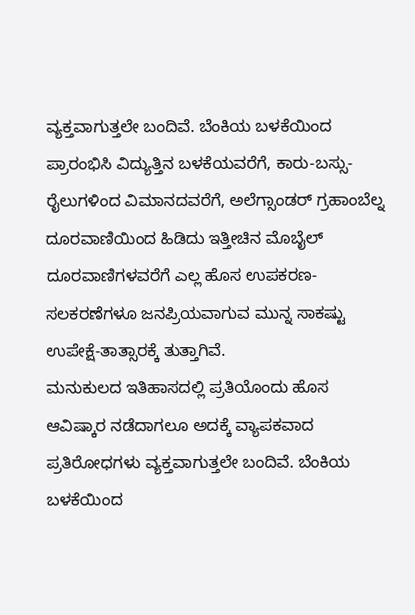ವ್ಯಕ್ತವಾಗುತ್ತಲೇ ಬಂದಿವೆ. ಬೆಂಕಿಯ ಬಳಕೆಯಿಂದ ಪ್ರಾರಂಭಿಸಿ ವಿದ್ಯುತ್ತಿನ ಬಳಕೆಯವರೆಗೆ, ಕಾರು-ಬಸ್ಸು-ರೈಲುಗಳಿಂದ ವಿಮಾನದವರೆಗೆ, ಅಲೆಗ್ಸಾಂಡರ್ ಗ್ರಹಾಂಬೆಲ್ನ ದೂರವಾಣಿಯಿಂದ ಹಿಡಿದು ಇತ್ತೀಚಿನ ಮೊಬೈಲ್ ದೂರವಾಣಿಗಳವರೆಗೆ ಎಲ್ಲ ಹೊಸ ಉಪಕರಣ-ಸಲಕರಣೆಗಳೂ ಜನಪ್ರಿಯವಾಗುವ ಮುನ್ನ ಸಾಕಷ್ಟು ಉಪೇಕ್ಷೆ-ತಾತ್ಸಾರಕ್ಕೆ ತುತ್ತಾಗಿವೆ.
ಮನುಕುಲದ ಇತಿಹಾಸದಲ್ಲಿ ಪ್ರತಿಯೊಂದು ಹೊಸ ಆವಿಷ್ಕಾರ ನಡೆದಾಗಲೂ ಅದಕ್ಕೆ ವ್ಯಾಪಕವಾದ ಪ್ರತಿರೋಧಗಳು ವ್ಯಕ್ತವಾಗುತ್ತಲೇ ಬಂದಿವೆ. ಬೆಂಕಿಯ ಬಳಕೆಯಿಂದ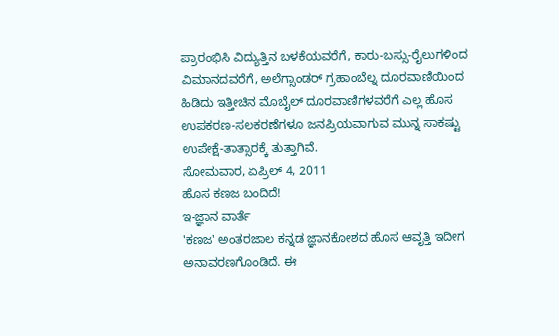ಪ್ರಾರಂಭಿಸಿ ವಿದ್ಯುತ್ತಿನ ಬಳಕೆಯವರೆಗೆ, ಕಾರು-ಬಸ್ಸು-ರೈಲುಗಳಿಂದ ವಿಮಾನದವರೆಗೆ, ಅಲೆಗ್ಸಾಂಡರ್ ಗ್ರಹಾಂಬೆಲ್ನ ದೂರವಾಣಿಯಿಂದ ಹಿಡಿದು ಇತ್ತೀಚಿನ ಮೊಬೈಲ್ ದೂರವಾಣಿಗಳವರೆಗೆ ಎಲ್ಲ ಹೊಸ ಉಪಕರಣ-ಸಲಕರಣೆಗಳೂ ಜನಪ್ರಿಯವಾಗುವ ಮುನ್ನ ಸಾಕಷ್ಟು ಉಪೇಕ್ಷೆ-ತಾತ್ಸಾರಕ್ಕೆ ತುತ್ತಾಗಿವೆ.
ಸೋಮವಾರ, ಏಪ್ರಿಲ್ 4, 2011
ಹೊಸ ಕಣಜ ಬಂದಿದೆ!
ಇ-ಜ್ಞಾನ ವಾರ್ತೆ
'ಕಣಜ' ಅಂತರಜಾಲ ಕನ್ನಡ ಜ್ಞಾನಕೋಶದ ಹೊಸ ಆವೃತ್ತಿ ಇದೀಗ ಅನಾವರಣಗೊಂಡಿದೆ. ಈ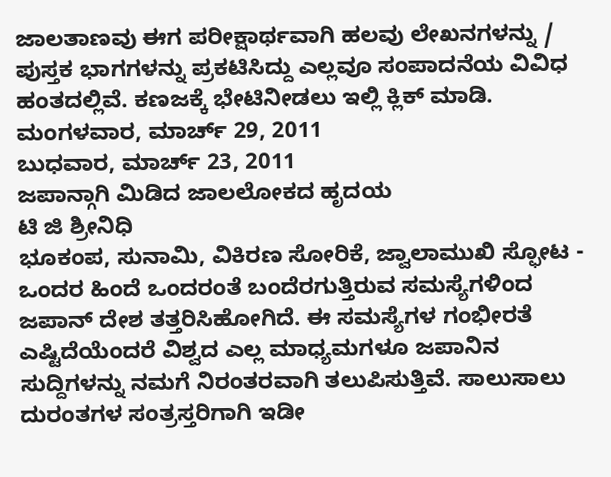ಜಾಲತಾಣವು ಈಗ ಪರೀಕ್ಷಾರ್ಥವಾಗಿ ಹಲವು ಲೇಖನಗಳನ್ನು / ಪುಸ್ತಕ ಭಾಗಗಳನ್ನು ಪ್ರಕಟಿಸಿದ್ದು ಎಲ್ಲವೂ ಸಂಪಾದನೆಯ ವಿವಿಧ ಹಂತದಲ್ಲಿವೆ. ಕಣಜಕ್ಕೆ ಭೇಟಿನೀಡಲು ಇಲ್ಲಿ ಕ್ಲಿಕ್ ಮಾಡಿ.
ಮಂಗಳವಾರ, ಮಾರ್ಚ್ 29, 2011
ಬುಧವಾರ, ಮಾರ್ಚ್ 23, 2011
ಜಪಾನ್ಗಾಗಿ ಮಿಡಿದ ಜಾಲಲೋಕದ ಹೃದಯ
ಟಿ ಜಿ ಶ್ರೀನಿಧಿ
ಭೂಕಂಪ, ಸುನಾಮಿ, ವಿಕಿರಣ ಸೋರಿಕೆ, ಜ್ವಾಲಾಮುಖಿ ಸ್ಫೋಟ - ಒಂದರ ಹಿಂದೆ ಒಂದರಂತೆ ಬಂದೆರಗುತ್ತಿರುವ ಸಮಸ್ಯೆಗಳಿಂದ ಜಪಾನ್ ದೇಶ ತತ್ತರಿಸಿಹೋಗಿದೆ. ಈ ಸಮಸ್ಯೆಗಳ ಗಂಭೀರತೆ ಎಷ್ಟಿದೆಯೆಂದರೆ ವಿಶ್ವದ ಎಲ್ಲ ಮಾಧ್ಯಮಗಳೂ ಜಪಾನಿನ ಸುದ್ದಿಗಳನ್ನು ನಮಗೆ ನಿರಂತರವಾಗಿ ತಲುಪಿಸುತ್ತಿವೆ. ಸಾಲುಸಾಲು ದುರಂತಗಳ ಸಂತ್ರಸ್ತರಿಗಾಗಿ ಇಡೀ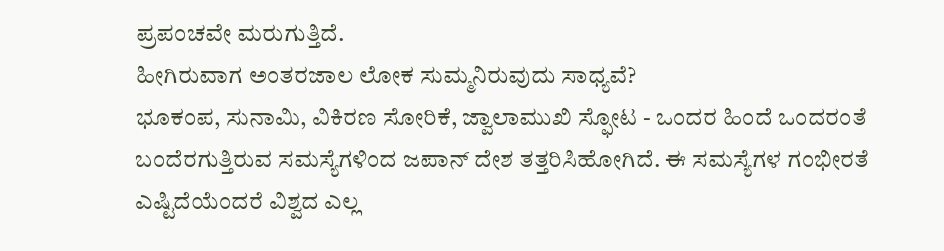ಪ್ರಪಂಚವೇ ಮರುಗುತ್ತಿದೆ.
ಹೀಗಿರುವಾಗ ಅಂತರಜಾಲ ಲೋಕ ಸುಮ್ಮನಿರುವುದು ಸಾಧ್ಯವೆ?
ಭೂಕಂಪ, ಸುನಾಮಿ, ವಿಕಿರಣ ಸೋರಿಕೆ, ಜ್ವಾಲಾಮುಖಿ ಸ್ಫೋಟ - ಒಂದರ ಹಿಂದೆ ಒಂದರಂತೆ ಬಂದೆರಗುತ್ತಿರುವ ಸಮಸ್ಯೆಗಳಿಂದ ಜಪಾನ್ ದೇಶ ತತ್ತರಿಸಿಹೋಗಿದೆ. ಈ ಸಮಸ್ಯೆಗಳ ಗಂಭೀರತೆ ಎಷ್ಟಿದೆಯೆಂದರೆ ವಿಶ್ವದ ಎಲ್ಲ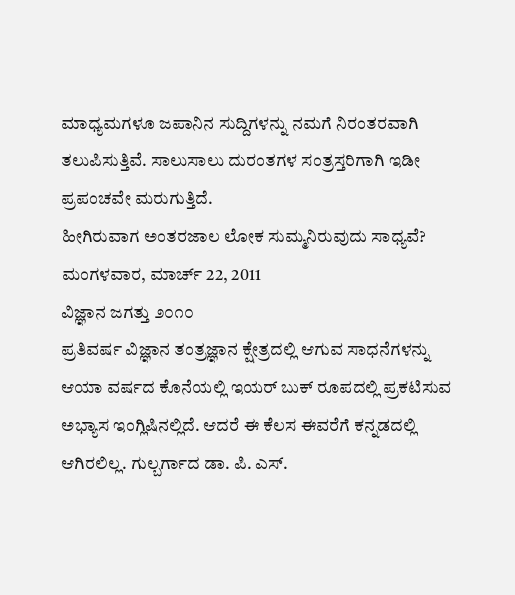ಮಾಧ್ಯಮಗಳೂ ಜಪಾನಿನ ಸುದ್ದಿಗಳನ್ನು ನಮಗೆ ನಿರಂತರವಾಗಿ ತಲುಪಿಸುತ್ತಿವೆ. ಸಾಲುಸಾಲು ದುರಂತಗಳ ಸಂತ್ರಸ್ತರಿಗಾಗಿ ಇಡೀ ಪ್ರಪಂಚವೇ ಮರುಗುತ್ತಿದೆ.
ಹೀಗಿರುವಾಗ ಅಂತರಜಾಲ ಲೋಕ ಸುಮ್ಮನಿರುವುದು ಸಾಧ್ಯವೆ?
ಮಂಗಳವಾರ, ಮಾರ್ಚ್ 22, 2011
ವಿಜ್ಞಾನ ಜಗತ್ತು ೨೦೧೦
ಪ್ರತಿವರ್ಷ ವಿಜ್ಞಾನ ತಂತ್ರಜ್ಞಾನ ಕ್ಷೇತ್ರದಲ್ಲಿ ಆಗುವ ಸಾಧನೆಗಳನ್ನು ಆಯಾ ವರ್ಷದ ಕೊನೆಯಲ್ಲಿ ಇಯರ್ ಬುಕ್ ರೂಪದಲ್ಲಿ ಪ್ರಕಟಿಸುವ ಅಭ್ಯಾಸ ಇಂಗ್ಲಿಷಿನಲ್ಲಿದೆ. ಆದರೆ ಈ ಕೆಲಸ ಈವರೆಗೆ ಕನ್ನಡದಲ್ಲಿ ಆಗಿರಲಿಲ್ಲ. ಗುಲ್ಬರ್ಗಾದ ಡಾ. ಪಿ. ಎಸ್.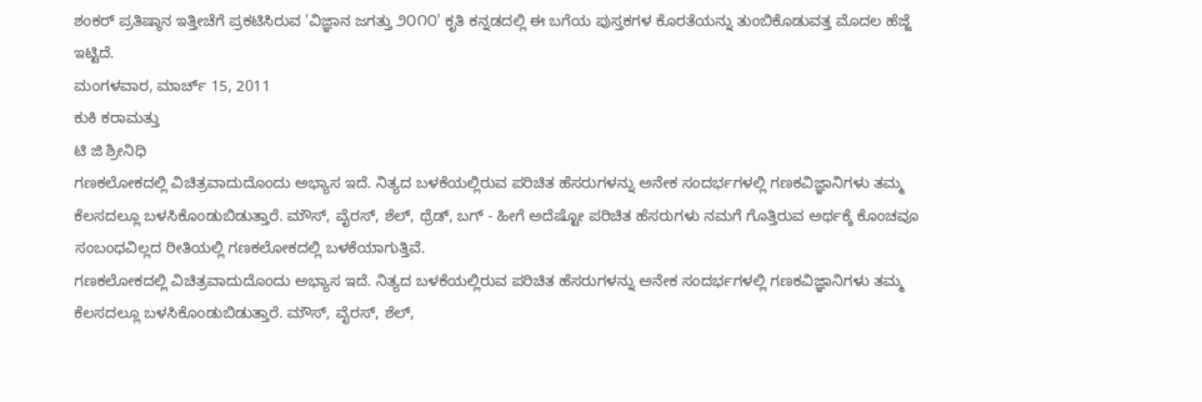ಶಂಕರ್ ಪ್ರತಿಷ್ಠಾನ ಇತ್ತೀಚೆಗೆ ಪ್ರಕಟಿಸಿರುವ 'ವಿಜ್ಞಾನ ಜಗತ್ತು ೨೦೧೦' ಕೃತಿ ಕನ್ನಡದಲ್ಲಿ ಈ ಬಗೆಯ ಪುಸ್ತಕಗಳ ಕೊರತೆಯನ್ನು ತುಂಬಿಕೊಡುವತ್ತ ಮೊದಲ ಹೆಜ್ಜೆ ಇಟ್ಟಿದೆ.
ಮಂಗಳವಾರ, ಮಾರ್ಚ್ 15, 2011
ಕುಕಿ ಕರಾಮತ್ತು
ಟಿ ಜಿ ಶ್ರೀನಿಧಿ
ಗಣಕಲೋಕದಲ್ಲಿ ವಿಚಿತ್ರವಾದುದೊಂದು ಅಭ್ಯಾಸ ಇದೆ. ನಿತ್ಯದ ಬಳಕೆಯಲ್ಲಿರುವ ಪರಿಚಿತ ಹೆಸರುಗಳನ್ನು ಅನೇಕ ಸಂದರ್ಭಗಳಲ್ಲಿ ಗಣಕವಿಜ್ಞಾನಿಗಳು ತಮ್ಮ ಕೆಲಸದಲ್ಲೂ ಬಳಸಿಕೊಂಡುಬಿಡುತ್ತಾರೆ. ಮೌಸ್, ವೈರಸ್, ಶೆಲ್, ಥ್ರೆಡ್, ಬಗ್ - ಹೀಗೆ ಅದೆಷ್ಟೋ ಪರಿಚಿತ ಹೆಸರುಗಳು ನಮಗೆ ಗೊತ್ತಿರುವ ಅರ್ಥಕ್ಕೆ ಕೊಂಚವೂ ಸಂಬಂಧವಿಲ್ಲದ ರೀತಿಯಲ್ಲಿ ಗಣಕಲೋಕದಲ್ಲಿ ಬಳಕೆಯಾಗುತ್ತಿವೆ.
ಗಣಕಲೋಕದಲ್ಲಿ ವಿಚಿತ್ರವಾದುದೊಂದು ಅಭ್ಯಾಸ ಇದೆ. ನಿತ್ಯದ ಬಳಕೆಯಲ್ಲಿರುವ ಪರಿಚಿತ ಹೆಸರುಗಳನ್ನು ಅನೇಕ ಸಂದರ್ಭಗಳಲ್ಲಿ ಗಣಕವಿಜ್ಞಾನಿಗಳು ತಮ್ಮ ಕೆಲಸದಲ್ಲೂ ಬಳಸಿಕೊಂಡುಬಿಡುತ್ತಾರೆ. ಮೌಸ್, ವೈರಸ್, ಶೆಲ್,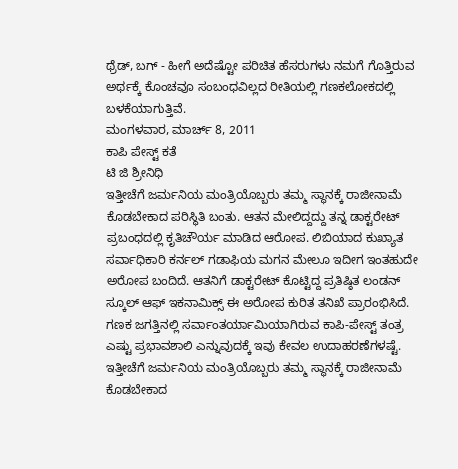ಥ್ರೆಡ್, ಬಗ್ - ಹೀಗೆ ಅದೆಷ್ಟೋ ಪರಿಚಿತ ಹೆಸರುಗಳು ನಮಗೆ ಗೊತ್ತಿರುವ ಅರ್ಥಕ್ಕೆ ಕೊಂಚವೂ ಸಂಬಂಧವಿಲ್ಲದ ರೀತಿಯಲ್ಲಿ ಗಣಕಲೋಕದಲ್ಲಿ ಬಳಕೆಯಾಗುತ್ತಿವೆ.
ಮಂಗಳವಾರ, ಮಾರ್ಚ್ 8, 2011
ಕಾಪಿ ಪೇಸ್ಟ್ ಕತೆ
ಟಿ ಜಿ ಶ್ರೀನಿಧಿ
ಇತ್ತೀಚೆಗೆ ಜರ್ಮನಿಯ ಮಂತ್ರಿಯೊಬ್ಬರು ತಮ್ಮ ಸ್ಥಾನಕ್ಕೆ ರಾಜೀನಾಮೆ ಕೊಡಬೇಕಾದ ಪರಿಸ್ಥಿತಿ ಬಂತು. ಆತನ ಮೇಲಿದ್ದದ್ದು ತನ್ನ ಡಾಕ್ಟರೇಟ್ ಪ್ರಬಂಧದಲ್ಲಿ ಕೃತಿಚೌರ್ಯ ಮಾಡಿದ ಆರೋಪ. ಲಿಬಿಯಾದ ಕುಖ್ಯಾತ ಸರ್ವಾಧಿಕಾರಿ ಕರ್ನಲ್ ಗಡಾಫಿಯ ಮಗನ ಮೇಲೂ ಇದೀಗ ಇಂತಹುದೇ ಅರೋಪ ಬಂದಿದೆ. ಆತನಿಗೆ ಡಾಕ್ಟರೇಟ್ ಕೊಟ್ಟಿದ್ದ ಪ್ರತಿಷ್ಠಿತ ಲಂಡನ್ ಸ್ಕೂಲ್ ಆಫ್ ಇಕನಾಮಿಕ್ಸ್ ಈ ಅರೋಪ ಕುರಿತ ತನಿಖೆ ಪ್ರಾರಂಭಿಸಿದೆ.
ಗಣಕ ಜಗತ್ತಿನಲ್ಲಿ ಸರ್ವಾಂತರ್ಯಾಮಿಯಾಗಿರುವ ಕಾಪಿ-ಪೇಸ್ಟ್ ತಂತ್ರ ಎಷ್ಟು ಪ್ರಭಾವಶಾಲಿ ಎನ್ನುವುದಕ್ಕೆ ಇವು ಕೇವಲ ಉದಾಹರಣೆಗಳಷ್ಟೆ.
ಇತ್ತೀಚೆಗೆ ಜರ್ಮನಿಯ ಮಂತ್ರಿಯೊಬ್ಬರು ತಮ್ಮ ಸ್ಥಾನಕ್ಕೆ ರಾಜೀನಾಮೆ ಕೊಡಬೇಕಾದ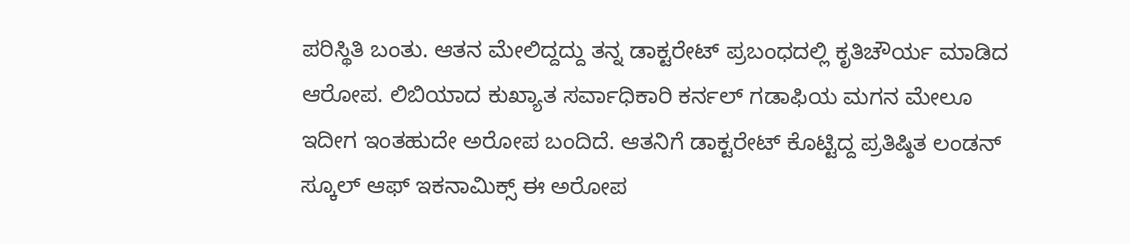ಪರಿಸ್ಥಿತಿ ಬಂತು. ಆತನ ಮೇಲಿದ್ದದ್ದು ತನ್ನ ಡಾಕ್ಟರೇಟ್ ಪ್ರಬಂಧದಲ್ಲಿ ಕೃತಿಚೌರ್ಯ ಮಾಡಿದ ಆರೋಪ. ಲಿಬಿಯಾದ ಕುಖ್ಯಾತ ಸರ್ವಾಧಿಕಾರಿ ಕರ್ನಲ್ ಗಡಾಫಿಯ ಮಗನ ಮೇಲೂ ಇದೀಗ ಇಂತಹುದೇ ಅರೋಪ ಬಂದಿದೆ. ಆತನಿಗೆ ಡಾಕ್ಟರೇಟ್ ಕೊಟ್ಟಿದ್ದ ಪ್ರತಿಷ್ಠಿತ ಲಂಡನ್ ಸ್ಕೂಲ್ ಆಫ್ ಇಕನಾಮಿಕ್ಸ್ ಈ ಅರೋಪ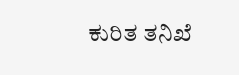ಕುರಿತ ತನಿಖೆ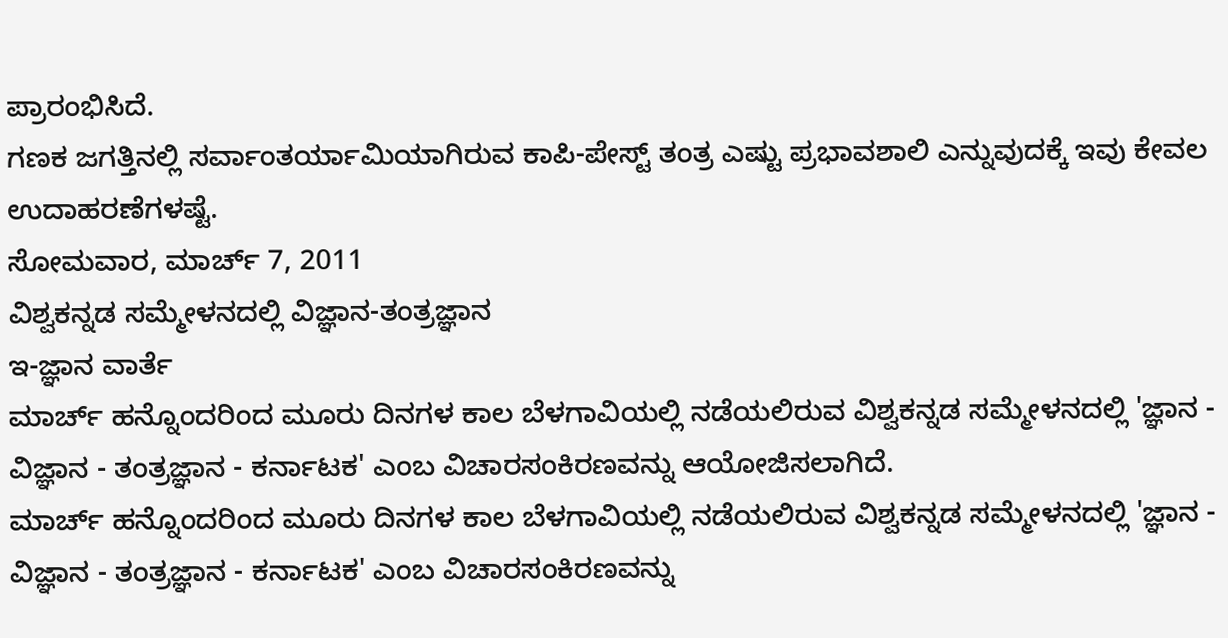ಪ್ರಾರಂಭಿಸಿದೆ.
ಗಣಕ ಜಗತ್ತಿನಲ್ಲಿ ಸರ್ವಾಂತರ್ಯಾಮಿಯಾಗಿರುವ ಕಾಪಿ-ಪೇಸ್ಟ್ ತಂತ್ರ ಎಷ್ಟು ಪ್ರಭಾವಶಾಲಿ ಎನ್ನುವುದಕ್ಕೆ ಇವು ಕೇವಲ ಉದಾಹರಣೆಗಳಷ್ಟೆ.
ಸೋಮವಾರ, ಮಾರ್ಚ್ 7, 2011
ವಿಶ್ವಕನ್ನಡ ಸಮ್ಮೇಳನದಲ್ಲಿ ವಿಜ್ಞಾನ-ತಂತ್ರಜ್ಞಾನ
ಇ-ಜ್ಞಾನ ವಾರ್ತೆ
ಮಾರ್ಚ್ ಹನ್ನೊಂದರಿಂದ ಮೂರು ದಿನಗಳ ಕಾಲ ಬೆಳಗಾವಿಯಲ್ಲಿ ನಡೆಯಲಿರುವ ವಿಶ್ವಕನ್ನಡ ಸಮ್ಮೇಳನದಲ್ಲಿ 'ಜ್ಞಾನ - ವಿಜ್ಞಾನ - ತಂತ್ರಜ್ಞಾನ - ಕರ್ನಾಟಕ' ಎಂಬ ವಿಚಾರಸಂಕಿರಣವನ್ನು ಆಯೋಜಿಸಲಾಗಿದೆ.
ಮಾರ್ಚ್ ಹನ್ನೊಂದರಿಂದ ಮೂರು ದಿನಗಳ ಕಾಲ ಬೆಳಗಾವಿಯಲ್ಲಿ ನಡೆಯಲಿರುವ ವಿಶ್ವಕನ್ನಡ ಸಮ್ಮೇಳನದಲ್ಲಿ 'ಜ್ಞಾನ - ವಿಜ್ಞಾನ - ತಂತ್ರಜ್ಞಾನ - ಕರ್ನಾಟಕ' ಎಂಬ ವಿಚಾರಸಂಕಿರಣವನ್ನು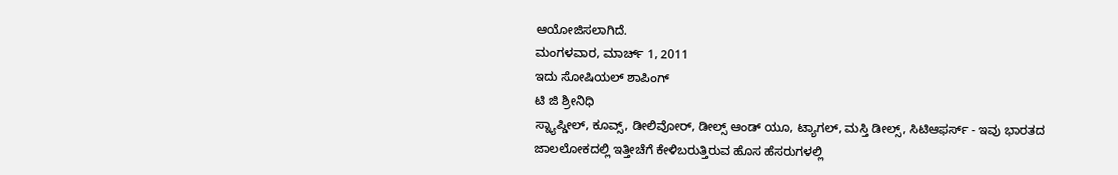ಆಯೋಜಿಸಲಾಗಿದೆ.
ಮಂಗಳವಾರ, ಮಾರ್ಚ್ 1, 2011
ಇದು ಸೋಷಿಯಲ್ ಶಾಪಿಂಗ್
ಟಿ ಜಿ ಶ್ರೀನಿಧಿ
ಸ್ನ್ಯಾಪ್ಡೀಲ್, ಕೂವ್ಸ್, ಡೀಲಿವೋರ್, ಡೀಲ್ಸ್ ಆಂಡ್ ಯೂ, ಟ್ಯಾಗಲ್, ಮಸ್ತಿ ಡೀಲ್ಸ್, ಸಿಟಿಆಫರ್ಸ್ - ಇವು ಭಾರತದ ಜಾಲಲೋಕದಲ್ಲಿ ಇತ್ತೀಚೆಗೆ ಕೇಳಿಬರುತ್ತಿರುವ ಹೊಸ ಹೆಸರುಗಳಲ್ಲಿ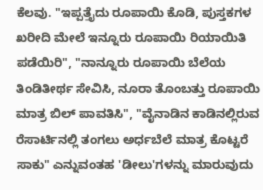ಕೆಲವು. "ಇಪ್ಪತ್ತೈದು ರೂಪಾಯಿ ಕೊಡಿ, ಪುಸ್ತಕಗಳ ಖರೀದಿ ಮೇಲೆ ಇನ್ನೂರು ರೂಪಾಯಿ ರಿಯಾಯಿತಿ ಪಡೆಯಿರಿ", "ನಾನ್ನೂರು ರೂಪಾಯಿ ಬೆಲೆಯ ತಿಂಡಿತೀರ್ಥ ಸೇವಿಸಿ, ನೂರಾ ತೊಂಬತ್ತು ರೂಪಾಯಿ ಮಾತ್ರ ಬಿಲ್ ಪಾವತಿಸಿ", "ವೈನಾಡಿನ ಕಾಡಿನಲ್ಲಿರುವ ರೆಸಾರ್ಟಿನಲ್ಲಿ ತಂಗಲು ಅರ್ಧಬೆಲೆ ಮಾತ್ರ ಕೊಟ್ಟರೆ ಸಾಕು" ಎನ್ನುವಂತಹ 'ಡೀಲು'ಗಳನ್ನು ಮಾರುವುದು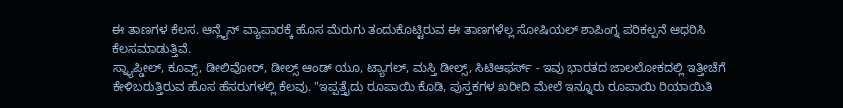ಈ ತಾಣಗಳ ಕೆಲಸ. ಆನ್ಲೈನ್ ವ್ಯಾಪಾರಕ್ಕೆ ಹೊಸ ಮೆರುಗು ತಂದುಕೊಟ್ಟಿರುವ ಈ ತಾಣಗಳೆಲ್ಲ ಸೋಷಿಯಲ್ ಶಾಪಿಂಗ್ನ ಪರಿಕಲ್ಪನೆ ಆಧರಿಸಿ ಕೆಲಸಮಾಡುತ್ತಿವೆ.
ಸ್ನ್ಯಾಪ್ಡೀಲ್, ಕೂವ್ಸ್, ಡೀಲಿವೋರ್, ಡೀಲ್ಸ್ ಆಂಡ್ ಯೂ, ಟ್ಯಾಗಲ್, ಮಸ್ತಿ ಡೀಲ್ಸ್, ಸಿಟಿಆಫರ್ಸ್ - ಇವು ಭಾರತದ ಜಾಲಲೋಕದಲ್ಲಿ ಇತ್ತೀಚೆಗೆ ಕೇಳಿಬರುತ್ತಿರುವ ಹೊಸ ಹೆಸರುಗಳಲ್ಲಿ ಕೆಲವು. "ಇಪ್ಪತ್ತೈದು ರೂಪಾಯಿ ಕೊಡಿ, ಪುಸ್ತಕಗಳ ಖರೀದಿ ಮೇಲೆ ಇನ್ನೂರು ರೂಪಾಯಿ ರಿಯಾಯಿತಿ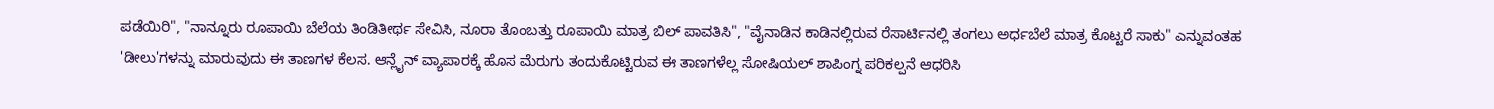ಪಡೆಯಿರಿ", "ನಾನ್ನೂರು ರೂಪಾಯಿ ಬೆಲೆಯ ತಿಂಡಿತೀರ್ಥ ಸೇವಿಸಿ, ನೂರಾ ತೊಂಬತ್ತು ರೂಪಾಯಿ ಮಾತ್ರ ಬಿಲ್ ಪಾವತಿಸಿ", "ವೈನಾಡಿನ ಕಾಡಿನಲ್ಲಿರುವ ರೆಸಾರ್ಟಿನಲ್ಲಿ ತಂಗಲು ಅರ್ಧಬೆಲೆ ಮಾತ್ರ ಕೊಟ್ಟರೆ ಸಾಕು" ಎನ್ನುವಂತಹ 'ಡೀಲು'ಗಳನ್ನು ಮಾರುವುದು ಈ ತಾಣಗಳ ಕೆಲಸ. ಆನ್ಲೈನ್ ವ್ಯಾಪಾರಕ್ಕೆ ಹೊಸ ಮೆರುಗು ತಂದುಕೊಟ್ಟಿರುವ ಈ ತಾಣಗಳೆಲ್ಲ ಸೋಷಿಯಲ್ ಶಾಪಿಂಗ್ನ ಪರಿಕಲ್ಪನೆ ಆಧರಿಸಿ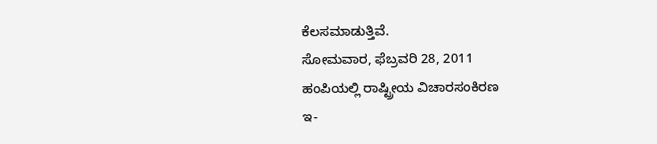ಕೆಲಸಮಾಡುತ್ತಿವೆ.
ಸೋಮವಾರ, ಫೆಬ್ರವರಿ 28, 2011
ಹಂಪಿಯಲ್ಲಿ ರಾಷ್ಟ್ರೀಯ ವಿಚಾರಸಂಕಿರಣ
ಇ-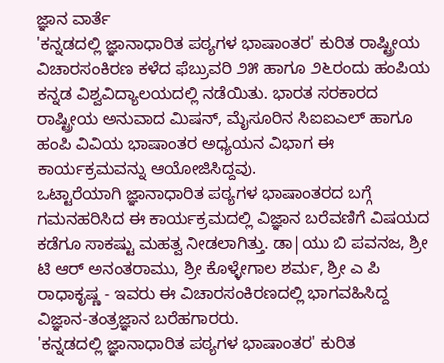ಜ್ಞಾನ ವಾರ್ತೆ
'ಕನ್ನಡದಲ್ಲಿ ಜ್ಞಾನಾಧಾರಿತ ಪಠ್ಯಗಳ ಭಾಷಾಂತರ' ಕುರಿತ ರಾಷ್ಟ್ರೀಯ ವಿಚಾರಸಂಕಿರಣ ಕಳೆದ ಫೆಬ್ರುವರಿ ೨೫ ಹಾಗೂ ೨೬ರಂದು ಹಂಪಿಯ ಕನ್ನಡ ವಿಶ್ವವಿದ್ಯಾಲಯದಲ್ಲಿ ನಡೆಯಿತು. ಭಾರತ ಸರಕಾರದ ರಾಷ್ಟ್ರೀಯ ಅನುವಾದ ಮಿಷನ್, ಮೈಸೂರಿನ ಸಿಐಐಎಲ್ ಹಾಗೂ ಹಂಪಿ ವಿವಿಯ ಭಾಷಾಂತರ ಅಧ್ಯಯನ ವಿಭಾಗ ಈ ಕಾರ್ಯಕ್ರಮವನ್ನು ಆಯೋಜಿಸಿದ್ದವು.
ಒಟ್ಟಾರೆಯಾಗಿ ಜ್ಞಾನಾಧಾರಿತ ಪಠ್ಯಗಳ ಭಾಷಾಂತರದ ಬಗ್ಗೆ ಗಮನಹರಿಸಿದ ಈ ಕಾರ್ಯಕ್ರಮದಲ್ಲಿ ವಿಜ್ಞಾನ ಬರೆವಣಿಗೆ ವಿಷಯದ ಕಡೆಗೂ ಸಾಕಷ್ಟು ಮಹತ್ವ ನೀಡಲಾಗಿತ್ತು. ಡಾ|ಯು ಬಿ ಪವನಜ, ಶ್ರೀ ಟಿ ಆರ್ ಅನಂತರಾಮು, ಶ್ರೀ ಕೊಳ್ಳೇಗಾಲ ಶರ್ಮ, ಶ್ರೀ ಎ ಪಿ ರಾಧಾಕೃಷ್ಣ - ಇವರು ಈ ವಿಚಾರಸಂಕಿರಣದಲ್ಲಿ ಭಾಗವಹಿಸಿದ್ದ ವಿಜ್ಞಾನ-ತಂತ್ರಜ್ಞಾನ ಬರೆಹಗಾರರು.
'ಕನ್ನಡದಲ್ಲಿ ಜ್ಞಾನಾಧಾರಿತ ಪಠ್ಯಗಳ ಭಾಷಾಂತರ' ಕುರಿತ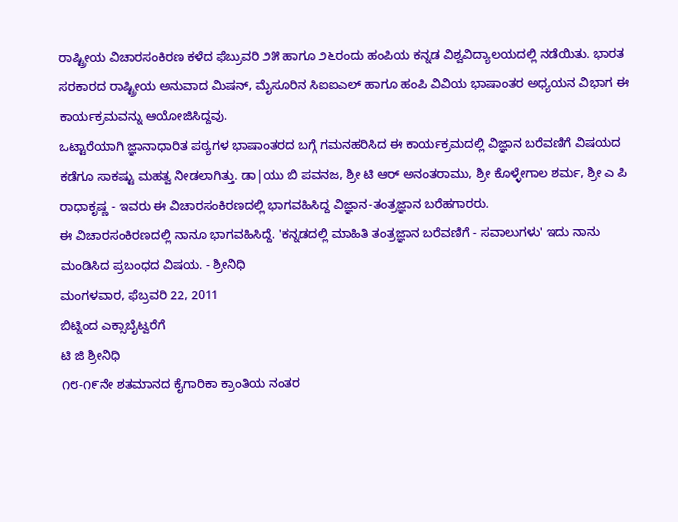ರಾಷ್ಟ್ರೀಯ ವಿಚಾರಸಂಕಿರಣ ಕಳೆದ ಫೆಬ್ರುವರಿ ೨೫ ಹಾಗೂ ೨೬ರಂದು ಹಂಪಿಯ ಕನ್ನಡ ವಿಶ್ವವಿದ್ಯಾಲಯದಲ್ಲಿ ನಡೆಯಿತು. ಭಾರತ ಸರಕಾರದ ರಾಷ್ಟ್ರೀಯ ಅನುವಾದ ಮಿಷನ್, ಮೈಸೂರಿನ ಸಿಐಐಎಲ್ ಹಾಗೂ ಹಂಪಿ ವಿವಿಯ ಭಾಷಾಂತರ ಅಧ್ಯಯನ ವಿಭಾಗ ಈ ಕಾರ್ಯಕ್ರಮವನ್ನು ಆಯೋಜಿಸಿದ್ದವು.
ಒಟ್ಟಾರೆಯಾಗಿ ಜ್ಞಾನಾಧಾರಿತ ಪಠ್ಯಗಳ ಭಾಷಾಂತರದ ಬಗ್ಗೆ ಗಮನಹರಿಸಿದ ಈ ಕಾರ್ಯಕ್ರಮದಲ್ಲಿ ವಿಜ್ಞಾನ ಬರೆವಣಿಗೆ ವಿಷಯದ ಕಡೆಗೂ ಸಾಕಷ್ಟು ಮಹತ್ವ ನೀಡಲಾಗಿತ್ತು. ಡಾ|ಯು ಬಿ ಪವನಜ, ಶ್ರೀ ಟಿ ಆರ್ ಅನಂತರಾಮು, ಶ್ರೀ ಕೊಳ್ಳೇಗಾಲ ಶರ್ಮ, ಶ್ರೀ ಎ ಪಿ ರಾಧಾಕೃಷ್ಣ - ಇವರು ಈ ವಿಚಾರಸಂಕಿರಣದಲ್ಲಿ ಭಾಗವಹಿಸಿದ್ದ ವಿಜ್ಞಾನ-ತಂತ್ರಜ್ಞಾನ ಬರೆಹಗಾರರು.
ಈ ವಿಚಾರಸಂಕಿರಣದಲ್ಲಿ ನಾನೂ ಭಾಗವಹಿಸಿದ್ದೆ. 'ಕನ್ನಡದಲ್ಲಿ ಮಾಹಿತಿ ತಂತ್ರಜ್ಞಾನ ಬರೆವಣಿಗೆ - ಸವಾಲುಗಳು' ಇದು ನಾನು ಮಂಡಿಸಿದ ಪ್ರಬಂಧದ ವಿಷಯ. - ಶ್ರೀನಿಧಿ
ಮಂಗಳವಾರ, ಫೆಬ್ರವರಿ 22, 2011
ಬಿಟ್ನಿಂದ ಎಕ್ಸಾಬೈಟ್ವರೆಗೆ
ಟಿ ಜಿ ಶ್ರೀನಿಧಿ
೧೮-೧೯ನೇ ಶತಮಾನದ ಕೈಗಾರಿಕಾ ಕ್ರಾಂತಿಯ ನಂತರ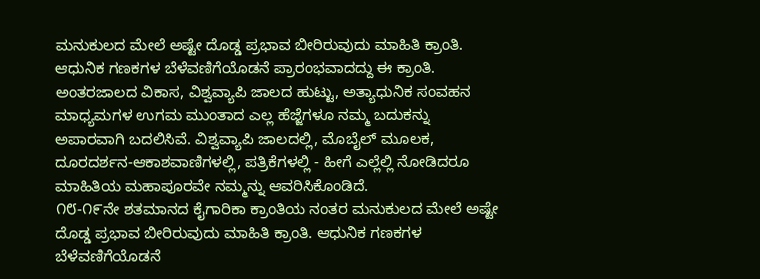ಮನುಕುಲದ ಮೇಲೆ ಅಷ್ಟೇ ದೊಡ್ಡ ಪ್ರಭಾವ ಬೀರಿರುವುದು ಮಾಹಿತಿ ಕ್ರಾಂತಿ. ಆಧುನಿಕ ಗಣಕಗಳ ಬೆಳೆವಣಿಗೆಯೊಡನೆ ಪ್ರಾರಂಭವಾದದ್ದು ಈ ಕ್ರಾಂತಿ. ಅಂತರಜಾಲದ ವಿಕಾಸ, ವಿಶ್ವವ್ಯಾಪಿ ಜಾಲದ ಹುಟ್ಟು, ಅತ್ಯಾಧುನಿಕ ಸಂವಹನ ಮಾಧ್ಯಮಗಳ ಉಗಮ ಮುಂತಾದ ಎಲ್ಲ ಹೆಜ್ಜೆಗಳೂ ನಮ್ಮ ಬದುಕನ್ನು ಅಪಾರವಾಗಿ ಬದಲಿಸಿವೆ. ವಿಶ್ವವ್ಯಾಪಿ ಜಾಲದಲ್ಲಿ, ಮೊಬೈಲ್ ಮೂಲಕ, ದೂರದರ್ಶನ-ಆಕಾಶವಾಣಿಗಳಲ್ಲಿ, ಪತ್ರಿಕೆಗಳಲ್ಲಿ - ಹೀಗೆ ಎಲ್ಲೆಲ್ಲಿ ನೋಡಿದರೂ ಮಾಹಿತಿಯ ಮಹಾಪೂರವೇ ನಮ್ಮನ್ನು ಆವರಿಸಿಕೊಂಡಿದೆ.
೧೮-೧೯ನೇ ಶತಮಾನದ ಕೈಗಾರಿಕಾ ಕ್ರಾಂತಿಯ ನಂತರ ಮನುಕುಲದ ಮೇಲೆ ಅಷ್ಟೇ ದೊಡ್ಡ ಪ್ರಭಾವ ಬೀರಿರುವುದು ಮಾಹಿತಿ ಕ್ರಾಂತಿ. ಆಧುನಿಕ ಗಣಕಗಳ ಬೆಳೆವಣಿಗೆಯೊಡನೆ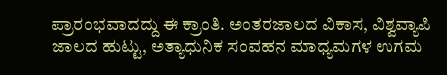ಪ್ರಾರಂಭವಾದದ್ದು ಈ ಕ್ರಾಂತಿ. ಅಂತರಜಾಲದ ವಿಕಾಸ, ವಿಶ್ವವ್ಯಾಪಿ ಜಾಲದ ಹುಟ್ಟು, ಅತ್ಯಾಧುನಿಕ ಸಂವಹನ ಮಾಧ್ಯಮಗಳ ಉಗಮ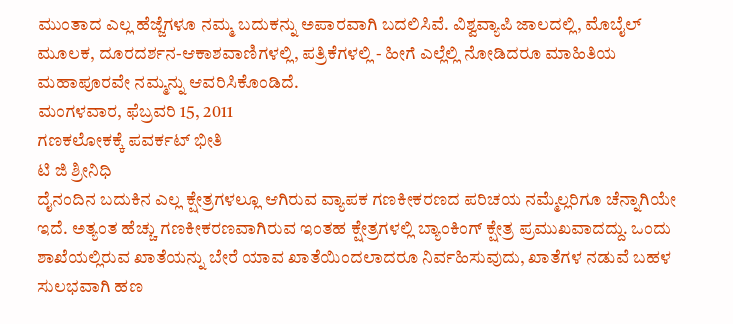ಮುಂತಾದ ಎಲ್ಲ ಹೆಜ್ಜೆಗಳೂ ನಮ್ಮ ಬದುಕನ್ನು ಅಪಾರವಾಗಿ ಬದಲಿಸಿವೆ. ವಿಶ್ವವ್ಯಾಪಿ ಜಾಲದಲ್ಲಿ, ಮೊಬೈಲ್ ಮೂಲಕ, ದೂರದರ್ಶನ-ಆಕಾಶವಾಣಿಗಳಲ್ಲಿ, ಪತ್ರಿಕೆಗಳಲ್ಲಿ - ಹೀಗೆ ಎಲ್ಲೆಲ್ಲಿ ನೋಡಿದರೂ ಮಾಹಿತಿಯ ಮಹಾಪೂರವೇ ನಮ್ಮನ್ನು ಆವರಿಸಿಕೊಂಡಿದೆ.
ಮಂಗಳವಾರ, ಫೆಬ್ರವರಿ 15, 2011
ಗಣಕಲೋಕಕ್ಕೆ ಪವರ್ಕಟ್ ಭೀತಿ
ಟಿ ಜಿ ಶ್ರೀನಿಧಿ
ದೈನಂದಿನ ಬದುಕಿನ ಎಲ್ಲ ಕ್ಷೇತ್ರಗಳಲ್ಲೂ ಆಗಿರುವ ವ್ಯಾಪಕ ಗಣಕೀಕರಣದ ಪರಿಚಯ ನಮ್ಮೆಲ್ಲರಿಗೂ ಚೆನ್ನಾಗಿಯೇ ಇದೆ. ಅತ್ಯಂತ ಹೆಚ್ಚು ಗಣಕೀಕರಣವಾಗಿರುವ ಇಂತಹ ಕ್ಷೇತ್ರಗಳಲ್ಲಿ ಬ್ಯಾಂಕಿಂಗ್ ಕ್ಷೇತ್ರ ಪ್ರಮುಖವಾದದ್ದು. ಒಂದು ಶಾಖೆಯಲ್ಲಿರುವ ಖಾತೆಯನ್ನು ಬೇರೆ ಯಾವ ಖಾತೆಯಿಂದಲಾದರೂ ನಿರ್ವಹಿಸುವುದು, ಖಾತೆಗಳ ನಡುವೆ ಬಹಳ ಸುಲಭವಾಗಿ ಹಣ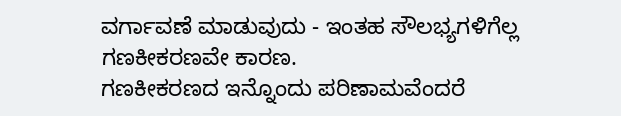ವರ್ಗಾವಣೆ ಮಾಡುವುದು - ಇಂತಹ ಸೌಲಭ್ಯಗಳಿಗೆಲ್ಲ ಗಣಕೀಕರಣವೇ ಕಾರಣ.
ಗಣಕೀಕರಣದ ಇನ್ನೊಂದು ಪರಿಣಾಮವೆಂದರೆ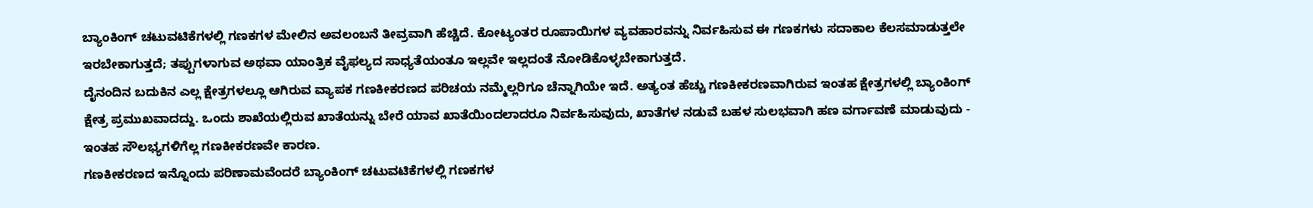ಬ್ಯಾಂಕಿಂಗ್ ಚಟುವಟಿಕೆಗಳಲ್ಲಿ ಗಣಕಗಳ ಮೇಲಿನ ಅವಲಂಬನೆ ತೀವ್ರವಾಗಿ ಹೆಚ್ಚಿದೆ. ಕೋಟ್ಯಂತರ ರೂಪಾಯಿಗಳ ವ್ಯವಹಾರವನ್ನು ನಿರ್ವಹಿಸುವ ಈ ಗಣಕಗಳು ಸದಾಕಾಲ ಕೆಲಸಮಾಡುತ್ತಲೇ ಇರಬೇಕಾಗುತ್ತದೆ; ತಪ್ಪುಗಳಾಗುವ ಅಥವಾ ಯಾಂತ್ರಿಕ ವೈಫಲ್ಯದ ಸಾಧ್ಯತೆಯಂತೂ ಇಲ್ಲವೇ ಇಲ್ಲದಂತೆ ನೋಡಿಕೊಳ್ಳಬೇಕಾಗುತ್ತದೆ.
ದೈನಂದಿನ ಬದುಕಿನ ಎಲ್ಲ ಕ್ಷೇತ್ರಗಳಲ್ಲೂ ಆಗಿರುವ ವ್ಯಾಪಕ ಗಣಕೀಕರಣದ ಪರಿಚಯ ನಮ್ಮೆಲ್ಲರಿಗೂ ಚೆನ್ನಾಗಿಯೇ ಇದೆ. ಅತ್ಯಂತ ಹೆಚ್ಚು ಗಣಕೀಕರಣವಾಗಿರುವ ಇಂತಹ ಕ್ಷೇತ್ರಗಳಲ್ಲಿ ಬ್ಯಾಂಕಿಂಗ್ ಕ್ಷೇತ್ರ ಪ್ರಮುಖವಾದದ್ದು. ಒಂದು ಶಾಖೆಯಲ್ಲಿರುವ ಖಾತೆಯನ್ನು ಬೇರೆ ಯಾವ ಖಾತೆಯಿಂದಲಾದರೂ ನಿರ್ವಹಿಸುವುದು, ಖಾತೆಗಳ ನಡುವೆ ಬಹಳ ಸುಲಭವಾಗಿ ಹಣ ವರ್ಗಾವಣೆ ಮಾಡುವುದು - ಇಂತಹ ಸೌಲಭ್ಯಗಳಿಗೆಲ್ಲ ಗಣಕೀಕರಣವೇ ಕಾರಣ.
ಗಣಕೀಕರಣದ ಇನ್ನೊಂದು ಪರಿಣಾಮವೆಂದರೆ ಬ್ಯಾಂಕಿಂಗ್ ಚಟುವಟಿಕೆಗಳಲ್ಲಿ ಗಣಕಗಳ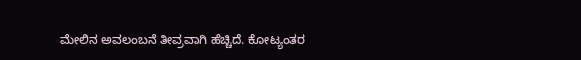ಮೇಲಿನ ಅವಲಂಬನೆ ತೀವ್ರವಾಗಿ ಹೆಚ್ಚಿದೆ. ಕೋಟ್ಯಂತರ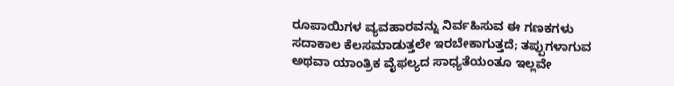ರೂಪಾಯಿಗಳ ವ್ಯವಹಾರವನ್ನು ನಿರ್ವಹಿಸುವ ಈ ಗಣಕಗಳು ಸದಾಕಾಲ ಕೆಲಸಮಾಡುತ್ತಲೇ ಇರಬೇಕಾಗುತ್ತದೆ; ತಪ್ಪುಗಳಾಗುವ ಅಥವಾ ಯಾಂತ್ರಿಕ ವೈಫಲ್ಯದ ಸಾಧ್ಯತೆಯಂತೂ ಇಲ್ಲವೇ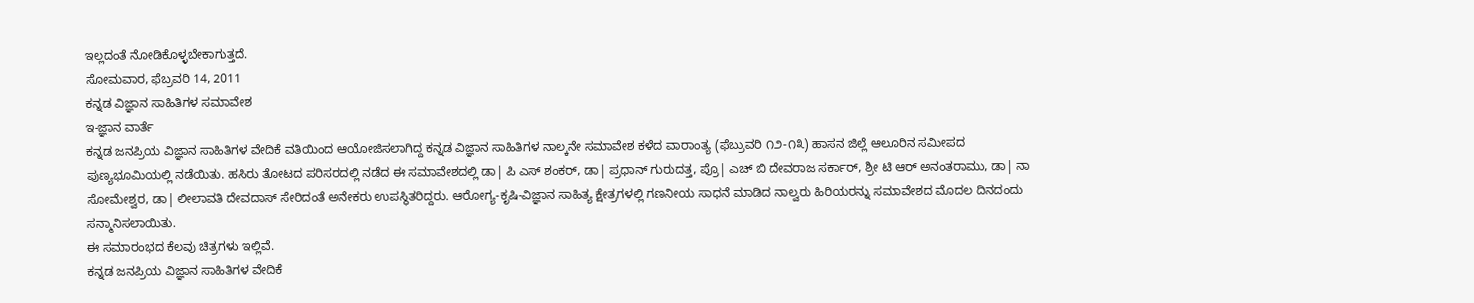ಇಲ್ಲದಂತೆ ನೋಡಿಕೊಳ್ಳಬೇಕಾಗುತ್ತದೆ.
ಸೋಮವಾರ, ಫೆಬ್ರವರಿ 14, 2011
ಕನ್ನಡ ವಿಜ್ಞಾನ ಸಾಹಿತಿಗಳ ಸಮಾವೇಶ
ಇ-ಜ್ಞಾನ ವಾರ್ತೆ
ಕನ್ನಡ ಜನಪ್ರಿಯ ವಿಜ್ಞಾನ ಸಾಹಿತಿಗಳ ವೇದಿಕೆ ವತಿಯಿಂದ ಆಯೋಜಿಸಲಾಗಿದ್ದ ಕನ್ನಡ ವಿಜ್ಞಾನ ಸಾಹಿತಿಗಳ ನಾಲ್ಕನೇ ಸಮಾವೇಶ ಕಳೆದ ವಾರಾಂತ್ಯ (ಫೆಬ್ರುವರಿ ೧೨-೧೩) ಹಾಸನ ಜಿಲ್ಲೆ ಆಲೂರಿನ ಸಮೀಪದ ಪುಣ್ಯಭೂಮಿಯಲ್ಲಿ ನಡೆಯಿತು. ಹಸಿರು ತೋಟದ ಪರಿಸರದಲ್ಲಿ ನಡೆದ ಈ ಸಮಾವೇಶದಲ್ಲಿ ಡಾ| ಪಿ ಎಸ್ ಶಂಕರ್, ಡಾ| ಪ್ರಧಾನ್ ಗುರುದತ್ತ, ಪ್ರೊ| ಎಚ್ ಬಿ ದೇವರಾಜ ಸರ್ಕಾರ್, ಶ್ರೀ ಟಿ ಆರ್ ಅನಂತರಾಮು, ಡಾ| ನಾ ಸೋಮೇಶ್ವರ, ಡಾ| ಲೀಲಾವತಿ ದೇವದಾಸ್ ಸೇರಿದಂತೆ ಅನೇಕರು ಉಪಸ್ಥಿತರಿದ್ದರು. ಆರೋಗ್ಯ-ಕೃಷಿ-ವಿಜ್ಞಾನ ಸಾಹಿತ್ಯ ಕ್ಷೇತ್ರಗಳಲ್ಲಿ ಗಣನೀಯ ಸಾಧನೆ ಮಾಡಿದ ನಾಲ್ವರು ಹಿರಿಯರನ್ನು ಸಮಾವೇಶದ ಮೊದಲ ದಿನದಂದು ಸನ್ಮಾನಿಸಲಾಯಿತು.
ಈ ಸಮಾರಂಭದ ಕೆಲವು ಚಿತ್ರಗಳು ಇಲ್ಲಿವೆ.
ಕನ್ನಡ ಜನಪ್ರಿಯ ವಿಜ್ಞಾನ ಸಾಹಿತಿಗಳ ವೇದಿಕೆ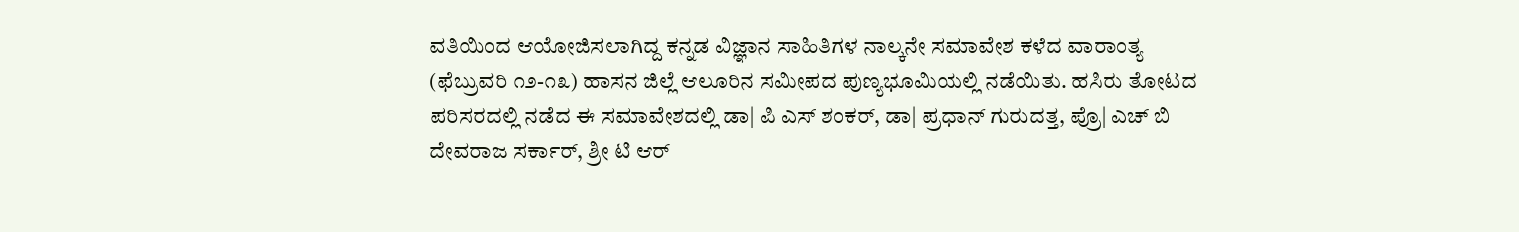ವತಿಯಿಂದ ಆಯೋಜಿಸಲಾಗಿದ್ದ ಕನ್ನಡ ವಿಜ್ಞಾನ ಸಾಹಿತಿಗಳ ನಾಲ್ಕನೇ ಸಮಾವೇಶ ಕಳೆದ ವಾರಾಂತ್ಯ (ಫೆಬ್ರುವರಿ ೧೨-೧೩) ಹಾಸನ ಜಿಲ್ಲೆ ಆಲೂರಿನ ಸಮೀಪದ ಪುಣ್ಯಭೂಮಿಯಲ್ಲಿ ನಡೆಯಿತು. ಹಸಿರು ತೋಟದ ಪರಿಸರದಲ್ಲಿ ನಡೆದ ಈ ಸಮಾವೇಶದಲ್ಲಿ ಡಾ| ಪಿ ಎಸ್ ಶಂಕರ್, ಡಾ| ಪ್ರಧಾನ್ ಗುರುದತ್ತ, ಪ್ರೊ| ಎಚ್ ಬಿ ದೇವರಾಜ ಸರ್ಕಾರ್, ಶ್ರೀ ಟಿ ಆರ್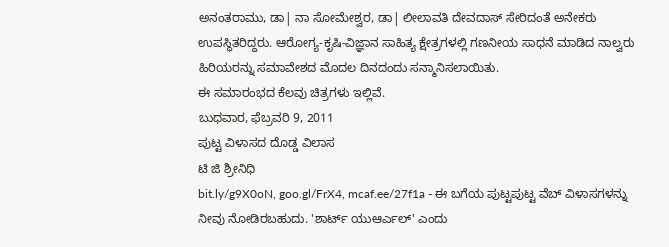ಅನಂತರಾಮು, ಡಾ| ನಾ ಸೋಮೇಶ್ವರ, ಡಾ| ಲೀಲಾವತಿ ದೇವದಾಸ್ ಸೇರಿದಂತೆ ಅನೇಕರು ಉಪಸ್ಥಿತರಿದ್ದರು. ಆರೋಗ್ಯ-ಕೃಷಿ-ವಿಜ್ಞಾನ ಸಾಹಿತ್ಯ ಕ್ಷೇತ್ರಗಳಲ್ಲಿ ಗಣನೀಯ ಸಾಧನೆ ಮಾಡಿದ ನಾಲ್ವರು ಹಿರಿಯರನ್ನು ಸಮಾವೇಶದ ಮೊದಲ ದಿನದಂದು ಸನ್ಮಾನಿಸಲಾಯಿತು.
ಈ ಸಮಾರಂಭದ ಕೆಲವು ಚಿತ್ರಗಳು ಇಲ್ಲಿವೆ.
ಬುಧವಾರ, ಫೆಬ್ರವರಿ 9, 2011
ಪುಟ್ಟ ವಿಳಾಸದ ದೊಡ್ಡ ವಿಲಾಸ
ಟಿ ಜಿ ಶ್ರೀನಿಧಿ
bit.ly/g9X0oN, goo.gl/FrX4, mcaf.ee/27f1a - ಈ ಬಗೆಯ ಪುಟ್ಟಪುಟ್ಟ ವೆಬ್ ವಿಳಾಸಗಳನ್ನು ನೀವು ನೋಡಿರಬಹುದು. 'ಶಾರ್ಟ್ ಯುಆರ್ಎಲ್' ಎಂದು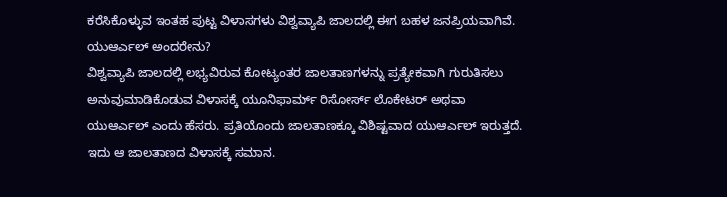ಕರೆಸಿಕೊಳ್ಳುವ ಇಂತಹ ಪುಟ್ಟ ವಿಳಾಸಗಳು ವಿಶ್ವವ್ಯಾಪಿ ಜಾಲದಲ್ಲಿ ಈಗ ಬಹಳ ಜನಪ್ರಿಯವಾಗಿವೆ.
ಯುಆರ್ಎಲ್ ಅಂದರೇನು?
ವಿಶ್ವವ್ಯಾಪಿ ಜಾಲದಲ್ಲಿ ಲಭ್ಯವಿರುವ ಕೋಟ್ಯಂತರ ಜಾಲತಾಣಗಳನ್ನು ಪ್ರತ್ಯೇಕವಾಗಿ ಗುರುತಿಸಲು ಅನುವುಮಾಡಿಕೊಡುವ ವಿಳಾಸಕ್ಕೆ ಯೂನಿಫಾರ್ಮ್ ರಿಸೋರ್ಸ್ ಲೊಕೇಟರ್ ಅಥವಾ ಯುಆರ್ಎಲ್ ಎಂದು ಹೆಸರು. ಪ್ರತಿಯೊಂದು ಜಾಲತಾಣಕ್ಕೂ ವಿಶಿಷ್ಟವಾದ ಯುಆರ್ಎಲ್ ಇರುತ್ತದೆ. ಇದು ಆ ಜಾಲತಾಣದ ವಿಳಾಸಕ್ಕೆ ಸಮಾನ.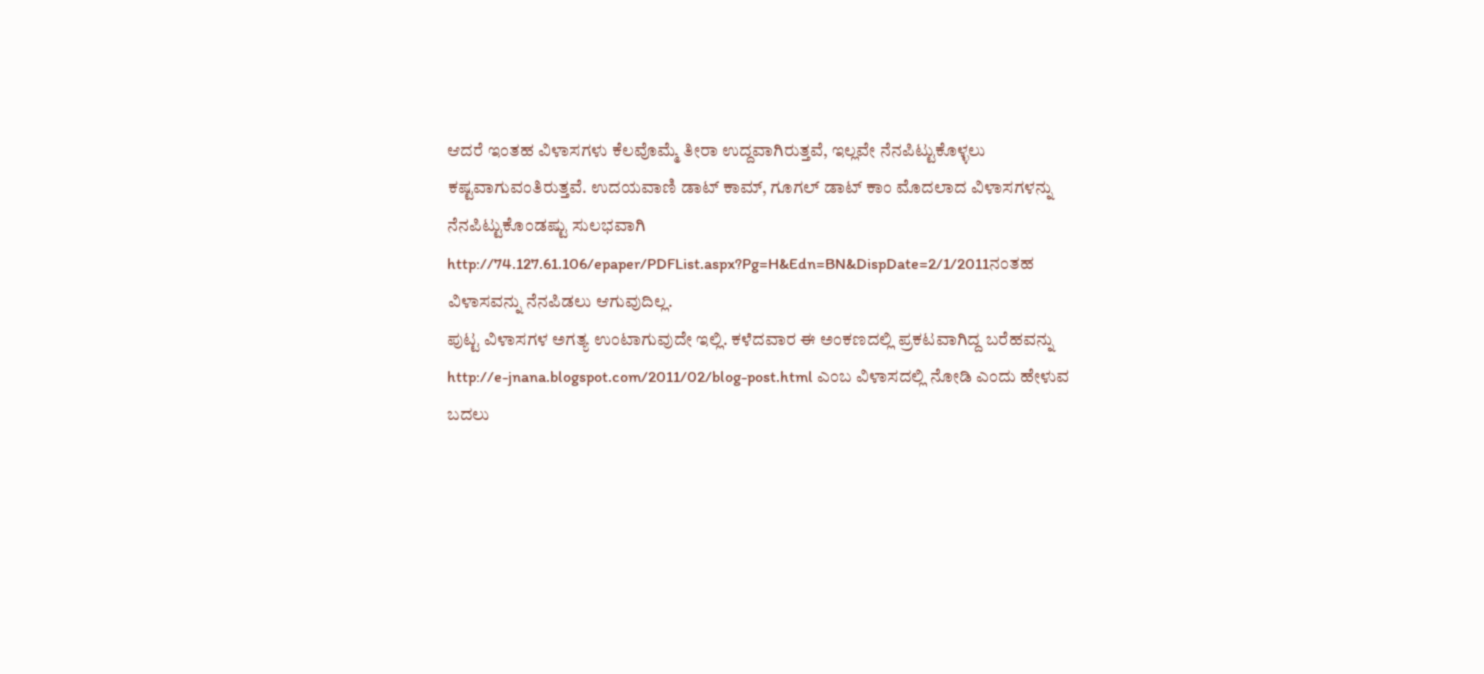ಆದರೆ ಇಂತಹ ವಿಳಾಸಗಳು ಕೆಲವೊಮ್ಮೆ ತೀರಾ ಉದ್ದವಾಗಿರುತ್ತವೆ, ಇಲ್ಲವೇ ನೆನಪಿಟ್ಟುಕೊಳ್ಳಲು ಕಷ್ಟವಾಗುವಂತಿರುತ್ತವೆ. ಉದಯವಾಣಿ ಡಾಟ್ ಕಾಮ್, ಗೂಗಲ್ ಡಾಟ್ ಕಾಂ ಮೊದಲಾದ ವಿಳಾಸಗಳನ್ನು ನೆನಪಿಟ್ಟುಕೊಂಡಷ್ಟು ಸುಲಭವಾಗಿ http://74.127.61.106/epaper/PDFList.aspx?Pg=H&Edn=BN&DispDate=2/1/2011ನಂತಹ ವಿಳಾಸವನ್ನು ನೆನಪಿಡಲು ಆಗುವುದಿಲ್ಲ.
ಪುಟ್ಟ ವಿಳಾಸಗಳ ಅಗತ್ಯ ಉಂಟಾಗುವುದೇ ಇಲ್ಲಿ. ಕಳೆದವಾರ ಈ ಅಂಕಣದಲ್ಲಿ ಪ್ರಕಟವಾಗಿದ್ದ ಬರೆಹವನ್ನು http://e-jnana.blogspot.com/2011/02/blog-post.html ಎಂಬ ವಿಳಾಸದಲ್ಲಿ ನೋಡಿ ಎಂದು ಹೇಳುವ ಬದಲು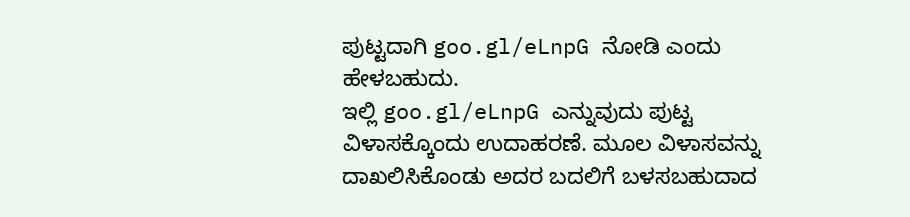ಪುಟ್ಟದಾಗಿ goo.gl/eLnpG ನೋಡಿ ಎಂದು ಹೇಳಬಹುದು.
ಇಲ್ಲಿ goo.gl/eLnpG ಎನ್ನುವುದು ಪುಟ್ಟ ವಿಳಾಸಕ್ಕೊಂದು ಉದಾಹರಣೆ. ಮೂಲ ವಿಳಾಸವನ್ನು ದಾಖಲಿಸಿಕೊಂಡು ಅದರ ಬದಲಿಗೆ ಬಳಸಬಹುದಾದ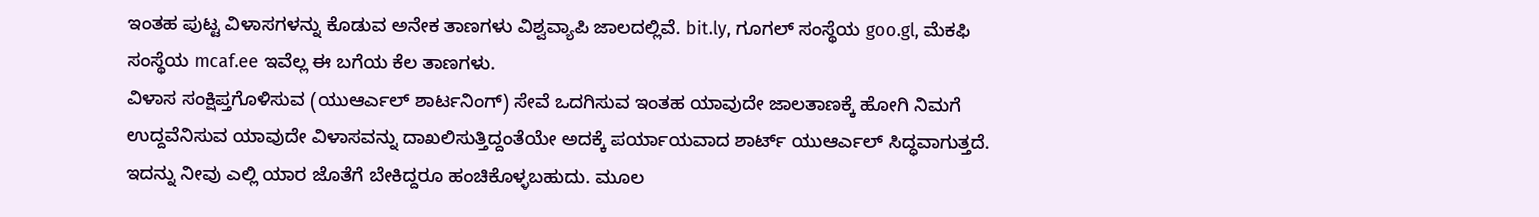ಇಂತಹ ಪುಟ್ಟ ವಿಳಾಸಗಳನ್ನು ಕೊಡುವ ಅನೇಕ ತಾಣಗಳು ವಿಶ್ವವ್ಯಾಪಿ ಜಾಲದಲ್ಲಿವೆ. bit.ly, ಗೂಗಲ್ ಸಂಸ್ಥೆಯ goo.gl, ಮೆಕಫಿ ಸಂಸ್ಥೆಯ mcaf.ee ಇವೆಲ್ಲ ಈ ಬಗೆಯ ಕೆಲ ತಾಣಗಳು.
ವಿಳಾಸ ಸಂಕ್ಷಿಪ್ತಗೊಳಿಸುವ (ಯುಆರ್ಎಲ್ ಶಾರ್ಟನಿಂಗ್) ಸೇವೆ ಒದಗಿಸುವ ಇಂತಹ ಯಾವುದೇ ಜಾಲತಾಣಕ್ಕೆ ಹೋಗಿ ನಿಮಗೆ ಉದ್ದವೆನಿಸುವ ಯಾವುದೇ ವಿಳಾಸವನ್ನು ದಾಖಲಿಸುತ್ತಿದ್ದಂತೆಯೇ ಅದಕ್ಕೆ ಪರ್ಯಾಯವಾದ ಶಾರ್ಟ್ ಯುಆರ್ಎಲ್ ಸಿದ್ಧವಾಗುತ್ತದೆ. ಇದನ್ನು ನೀವು ಎಲ್ಲಿ ಯಾರ ಜೊತೆಗೆ ಬೇಕಿದ್ದರೂ ಹಂಚಿಕೊಳ್ಳಬಹುದು. ಮೂಲ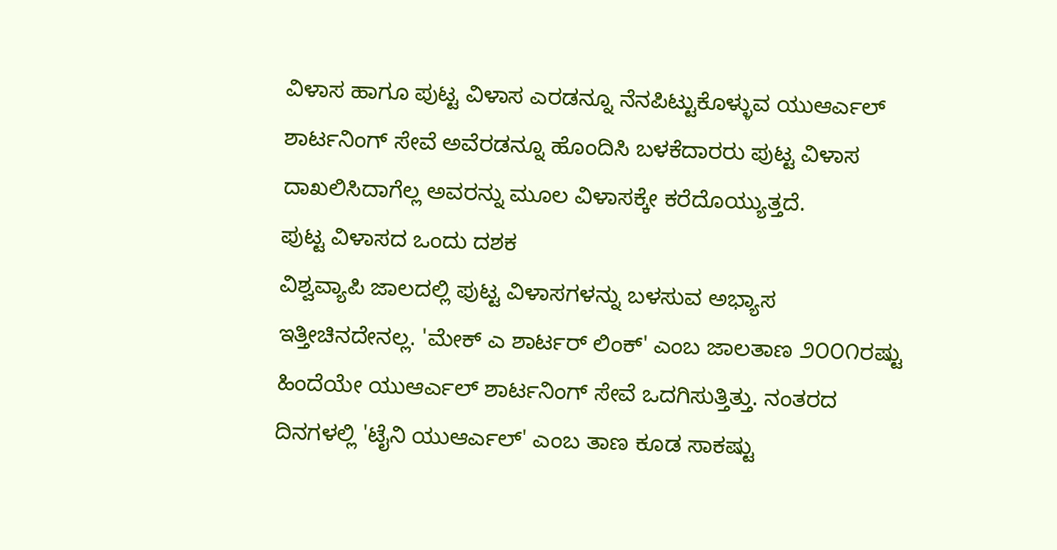ವಿಳಾಸ ಹಾಗೂ ಪುಟ್ಟ ವಿಳಾಸ ಎರಡನ್ನೂ ನೆನಪಿಟ್ಟುಕೊಳ್ಳುವ ಯುಆರ್ಎಲ್ ಶಾರ್ಟನಿಂಗ್ ಸೇವೆ ಅವೆರಡನ್ನೂ ಹೊಂದಿಸಿ ಬಳಕೆದಾರರು ಪುಟ್ಟ ವಿಳಾಸ ದಾಖಲಿಸಿದಾಗೆಲ್ಲ ಅವರನ್ನು ಮೂಲ ವಿಳಾಸಕ್ಕೇ ಕರೆದೊಯ್ಯುತ್ತದೆ.
ಪುಟ್ಟ ವಿಳಾಸದ ಒಂದು ದಶಕ
ವಿಶ್ವವ್ಯಾಪಿ ಜಾಲದಲ್ಲಿ ಪುಟ್ಟ ವಿಳಾಸಗಳನ್ನು ಬಳಸುವ ಅಭ್ಯಾಸ ಇತ್ತೀಚಿನದೇನಲ್ಲ. 'ಮೇಕ್ ಎ ಶಾರ್ಟರ್ ಲಿಂಕ್' ಎಂಬ ಜಾಲತಾಣ ೨೦೦೧ರಷ್ಟು ಹಿಂದೆಯೇ ಯುಆರ್ಎಲ್ ಶಾರ್ಟನಿಂಗ್ ಸೇವೆ ಒದಗಿಸುತ್ತಿತ್ತು. ನಂತರದ ದಿನಗಳಲ್ಲಿ 'ಟೈನಿ ಯುಆರ್ಎಲ್' ಎಂಬ ತಾಣ ಕೂಡ ಸಾಕಷ್ಟು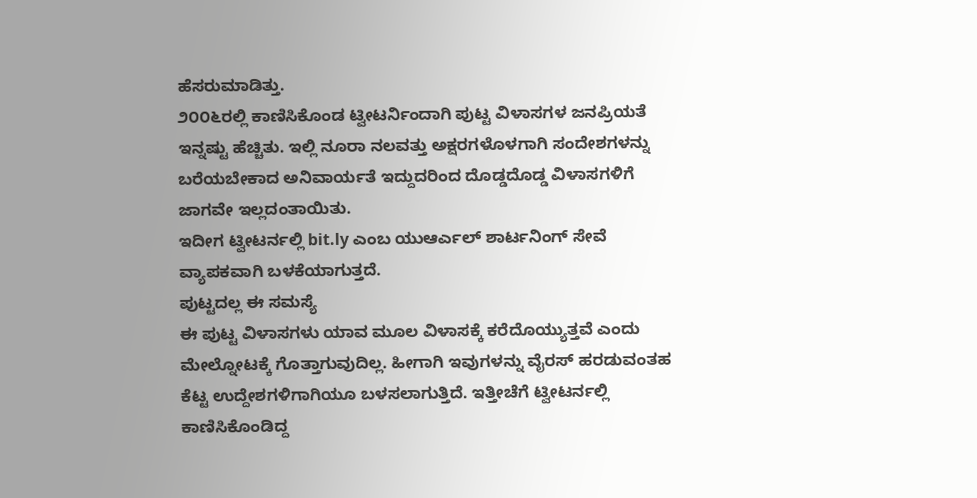ಹೆಸರುಮಾಡಿತ್ತು.
೨೦೦೬ರಲ್ಲಿ ಕಾಣಿಸಿಕೊಂಡ ಟ್ವೀಟರ್ನಿಂದಾಗಿ ಪುಟ್ಟ ವಿಳಾಸಗಳ ಜನಪ್ರಿಯತೆ ಇನ್ನಷ್ಟು ಹೆಚ್ಚಿತು. ಇಲ್ಲಿ ನೂರಾ ನಲವತ್ತು ಅಕ್ಷರಗಳೊಳಗಾಗಿ ಸಂದೇಶಗಳನ್ನು ಬರೆಯಬೇಕಾದ ಅನಿವಾರ್ಯತೆ ಇದ್ದುದರಿಂದ ದೊಡ್ಡದೊಡ್ಡ ವಿಳಾಸಗಳಿಗೆ ಜಾಗವೇ ಇಲ್ಲದಂತಾಯಿತು.
ಇದೀಗ ಟ್ವೀಟರ್ನಲ್ಲಿ bit.ly ಎಂಬ ಯುಆರ್ಎಲ್ ಶಾರ್ಟನಿಂಗ್ ಸೇವೆ ವ್ಯಾಪಕವಾಗಿ ಬಳಕೆಯಾಗುತ್ತದೆ.
ಪುಟ್ಟದಲ್ಲ ಈ ಸಮಸ್ಯೆ
ಈ ಪುಟ್ಟ ವಿಳಾಸಗಳು ಯಾವ ಮೂಲ ವಿಳಾಸಕ್ಕೆ ಕರೆದೊಯ್ಯುತ್ತವೆ ಎಂದು ಮೇಲ್ನೋಟಕ್ಕೆ ಗೊತ್ತಾಗುವುದಿಲ್ಲ. ಹೀಗಾಗಿ ಇವುಗಳನ್ನು ವೈರಸ್ ಹರಡುವಂತಹ ಕೆಟ್ಟ ಉದ್ದೇಶಗಳಿಗಾಗಿಯೂ ಬಳಸಲಾಗುತ್ತಿದೆ. ಇತ್ತೀಚೆಗೆ ಟ್ವೀಟರ್ನಲ್ಲಿ ಕಾಣಿಸಿಕೊಂಡಿದ್ದ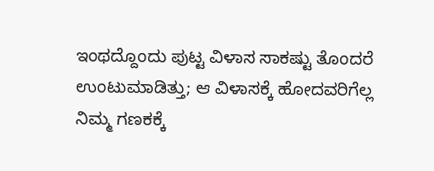ಇಂಥದ್ದೊಂದು ಪುಟ್ಟ ವಿಳಾಸ ಸಾಕಷ್ಟು ತೊಂದರೆ ಉಂಟುಮಾಡಿತ್ತು; ಆ ವಿಳಾಸಕ್ಕೆ ಹೋದವರಿಗೆಲ್ಲ ನಿಮ್ಮ ಗಣಕಕ್ಕೆ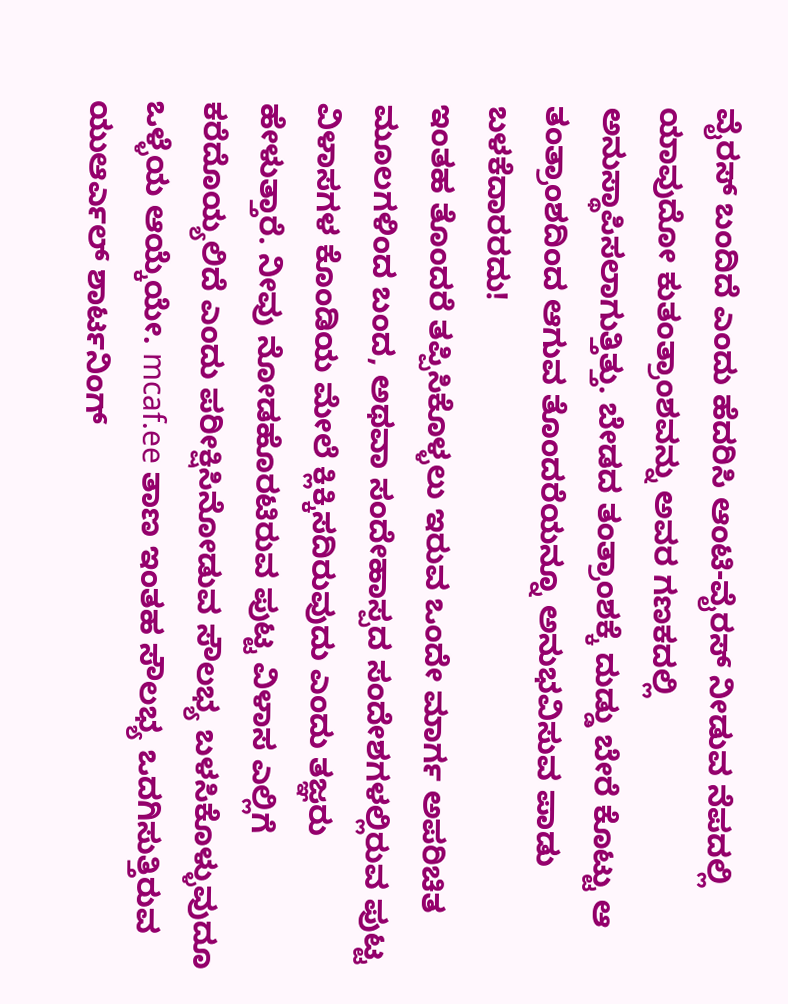ವೈರಸ್ ಬಂದಿದೆ ಎಂದು ಹೆದರಿಸಿ ಆಂಟಿ-ವೈರಸ್ ನೀಡುವ ನೆಪದಲ್ಲಿ ಯಾವುದೋ ಕುತಂತ್ರಾಂಶವನ್ನು ಅವರ ಗಣಕದಲ್ಲಿ ಅನುಸ್ಥಾಪಿಸಲಾಗುತ್ತಿತ್ತು. ಬೇಡದ ತಂತ್ರಾಂಶಕ್ಕೆ ದುಡ್ಡು ಬೇರೆ ಕೊಟ್ಟು ಆ ತಂತ್ರಾಂಶದಿಂದ ಆಗುವ ತೊಂದರೆಯನ್ನೂ ಅನುಭವಿಸುವ ಪಾಡು ಬಳಕೆದಾರರದು!
ಇಂತಹ ತೊಂದರೆ ತಪ್ಪಿಸಿಕೊಳ್ಳಲು ಇರುವ ಒಂದೇ ಮಾರ್ಗ ಅಪರಿಚಿತ ಮೂಲಗಳಿಂದ ಬಂದ, ಅಥವಾ ಸಂದೇಹಾಸ್ಪದ ಸಂದೇಶಗಳಲ್ಲಿರುವ ಪುಟ್ಟ ವಿಳಾಸಗಳ ಕೊಂಡಿಯ ಮೇಲೆ ಕ್ಲಿಕ್ಕಿಸದಿರುವುದು ಎಂದು ತಜ್ಞರು ಹೇಳುತ್ತಾರೆ. ನೀವು ನೋಡಹೊರಟಿರುವ ಪುಟ್ಟ ವಿಳಾಸ ಎಲ್ಲಿಗೆ ಕರೆದೊಯ್ಯಲಿದೆ ಎಂದು ಪರೀಕ್ಷಿಸಿನೋಡುವ ಸೌಲಭ್ಯ ಬಳಸಿಕೊಳ್ಳುವುದೂ ಒಳ್ಳೆಯ ಆಯ್ಕೆಯೇ. mcaf.ee ತಾಣ ಇಂತಹ ಸೌಲಭ್ಯ ಒದಗಿಸುತ್ತಿರುವ ಯುಆರ್ಎಲ್ ಶಾರ್ಟನಿಂಗ್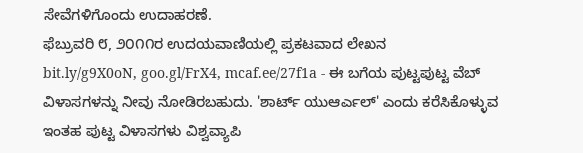ಸೇವೆಗಳಿಗೊಂದು ಉದಾಹರಣೆ.
ಫೆಬ್ರುವರಿ ೮, ೨೦೧೧ರ ಉದಯವಾಣಿಯಲ್ಲಿ ಪ್ರಕಟವಾದ ಲೇಖನ
bit.ly/g9X0oN, goo.gl/FrX4, mcaf.ee/27f1a - ಈ ಬಗೆಯ ಪುಟ್ಟಪುಟ್ಟ ವೆಬ್ ವಿಳಾಸಗಳನ್ನು ನೀವು ನೋಡಿರಬಹುದು. 'ಶಾರ್ಟ್ ಯುಆರ್ಎಲ್' ಎಂದು ಕರೆಸಿಕೊಳ್ಳುವ ಇಂತಹ ಪುಟ್ಟ ವಿಳಾಸಗಳು ವಿಶ್ವವ್ಯಾಪಿ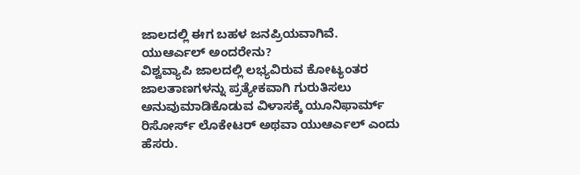ಜಾಲದಲ್ಲಿ ಈಗ ಬಹಳ ಜನಪ್ರಿಯವಾಗಿವೆ.
ಯುಆರ್ಎಲ್ ಅಂದರೇನು?
ವಿಶ್ವವ್ಯಾಪಿ ಜಾಲದಲ್ಲಿ ಲಭ್ಯವಿರುವ ಕೋಟ್ಯಂತರ ಜಾಲತಾಣಗಳನ್ನು ಪ್ರತ್ಯೇಕವಾಗಿ ಗುರುತಿಸಲು ಅನುವುಮಾಡಿಕೊಡುವ ವಿಳಾಸಕ್ಕೆ ಯೂನಿಫಾರ್ಮ್ ರಿಸೋರ್ಸ್ ಲೊಕೇಟರ್ ಅಥವಾ ಯುಆರ್ಎಲ್ ಎಂದು ಹೆಸರು.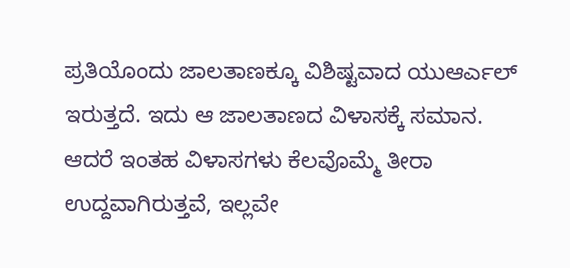ಪ್ರತಿಯೊಂದು ಜಾಲತಾಣಕ್ಕೂ ವಿಶಿಷ್ಟವಾದ ಯುಆರ್ಎಲ್ ಇರುತ್ತದೆ. ಇದು ಆ ಜಾಲತಾಣದ ವಿಳಾಸಕ್ಕೆ ಸಮಾನ.
ಆದರೆ ಇಂತಹ ವಿಳಾಸಗಳು ಕೆಲವೊಮ್ಮೆ ತೀರಾ ಉದ್ದವಾಗಿರುತ್ತವೆ, ಇಲ್ಲವೇ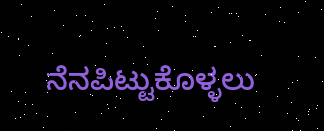ನೆನಪಿಟ್ಟುಕೊಳ್ಳಲು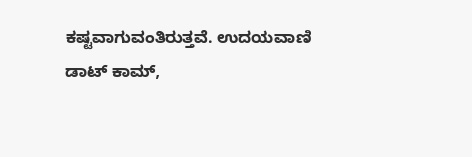ಕಷ್ಟವಾಗುವಂತಿರುತ್ತವೆ. ಉದಯವಾಣಿ ಡಾಟ್ ಕಾಮ್,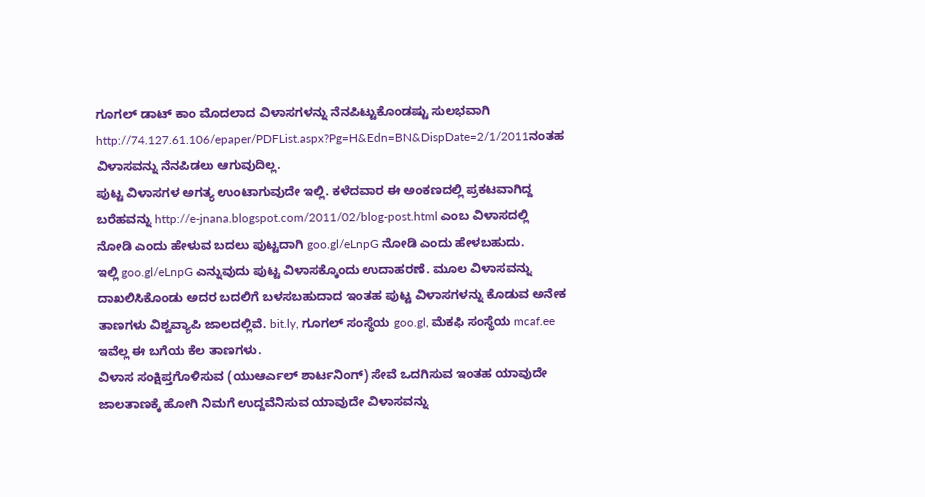ಗೂಗಲ್ ಡಾಟ್ ಕಾಂ ಮೊದಲಾದ ವಿಳಾಸಗಳನ್ನು ನೆನಪಿಟ್ಟುಕೊಂಡಷ್ಟು ಸುಲಭವಾಗಿ http://74.127.61.106/epaper/PDFList.aspx?Pg=H&Edn=BN&DispDate=2/1/2011ನಂತಹ ವಿಳಾಸವನ್ನು ನೆನಪಿಡಲು ಆಗುವುದಿಲ್ಲ.
ಪುಟ್ಟ ವಿಳಾಸಗಳ ಅಗತ್ಯ ಉಂಟಾಗುವುದೇ ಇಲ್ಲಿ. ಕಳೆದವಾರ ಈ ಅಂಕಣದಲ್ಲಿ ಪ್ರಕಟವಾಗಿದ್ದ ಬರೆಹವನ್ನು http://e-jnana.blogspot.com/2011/02/blog-post.html ಎಂಬ ವಿಳಾಸದಲ್ಲಿ ನೋಡಿ ಎಂದು ಹೇಳುವ ಬದಲು ಪುಟ್ಟದಾಗಿ goo.gl/eLnpG ನೋಡಿ ಎಂದು ಹೇಳಬಹುದು.
ಇಲ್ಲಿ goo.gl/eLnpG ಎನ್ನುವುದು ಪುಟ್ಟ ವಿಳಾಸಕ್ಕೊಂದು ಉದಾಹರಣೆ. ಮೂಲ ವಿಳಾಸವನ್ನು ದಾಖಲಿಸಿಕೊಂಡು ಅದರ ಬದಲಿಗೆ ಬಳಸಬಹುದಾದ ಇಂತಹ ಪುಟ್ಟ ವಿಳಾಸಗಳನ್ನು ಕೊಡುವ ಅನೇಕ ತಾಣಗಳು ವಿಶ್ವವ್ಯಾಪಿ ಜಾಲದಲ್ಲಿವೆ. bit.ly, ಗೂಗಲ್ ಸಂಸ್ಥೆಯ goo.gl, ಮೆಕಫಿ ಸಂಸ್ಥೆಯ mcaf.ee ಇವೆಲ್ಲ ಈ ಬಗೆಯ ಕೆಲ ತಾಣಗಳು.
ವಿಳಾಸ ಸಂಕ್ಷಿಪ್ತಗೊಳಿಸುವ (ಯುಆರ್ಎಲ್ ಶಾರ್ಟನಿಂಗ್) ಸೇವೆ ಒದಗಿಸುವ ಇಂತಹ ಯಾವುದೇ ಜಾಲತಾಣಕ್ಕೆ ಹೋಗಿ ನಿಮಗೆ ಉದ್ದವೆನಿಸುವ ಯಾವುದೇ ವಿಳಾಸವನ್ನು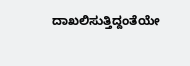ದಾಖಲಿಸುತ್ತಿದ್ದಂತೆಯೇ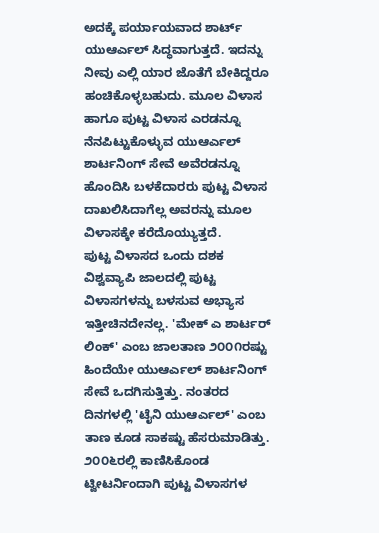ಅದಕ್ಕೆ ಪರ್ಯಾಯವಾದ ಶಾರ್ಟ್ ಯುಆರ್ಎಲ್ ಸಿದ್ಧವಾಗುತ್ತದೆ. ಇದನ್ನು ನೀವು ಎಲ್ಲಿ ಯಾರ ಜೊತೆಗೆ ಬೇಕಿದ್ದರೂ ಹಂಚಿಕೊಳ್ಳಬಹುದು. ಮೂಲ ವಿಳಾಸ ಹಾಗೂ ಪುಟ್ಟ ವಿಳಾಸ ಎರಡನ್ನೂ ನೆನಪಿಟ್ಟುಕೊಳ್ಳುವ ಯುಆರ್ಎಲ್ ಶಾರ್ಟನಿಂಗ್ ಸೇವೆ ಅವೆರಡನ್ನೂ ಹೊಂದಿಸಿ ಬಳಕೆದಾರರು ಪುಟ್ಟ ವಿಳಾಸ ದಾಖಲಿಸಿದಾಗೆಲ್ಲ ಅವರನ್ನು ಮೂಲ ವಿಳಾಸಕ್ಕೇ ಕರೆದೊಯ್ಯುತ್ತದೆ.
ಪುಟ್ಟ ವಿಳಾಸದ ಒಂದು ದಶಕ
ವಿಶ್ವವ್ಯಾಪಿ ಜಾಲದಲ್ಲಿ ಪುಟ್ಟ ವಿಳಾಸಗಳನ್ನು ಬಳಸುವ ಅಭ್ಯಾಸ ಇತ್ತೀಚಿನದೇನಲ್ಲ. 'ಮೇಕ್ ಎ ಶಾರ್ಟರ್ ಲಿಂಕ್' ಎಂಬ ಜಾಲತಾಣ ೨೦೦೧ರಷ್ಟು ಹಿಂದೆಯೇ ಯುಆರ್ಎಲ್ ಶಾರ್ಟನಿಂಗ್ ಸೇವೆ ಒದಗಿಸುತ್ತಿತ್ತು. ನಂತರದ ದಿನಗಳಲ್ಲಿ 'ಟೈನಿ ಯುಆರ್ಎಲ್' ಎಂಬ ತಾಣ ಕೂಡ ಸಾಕಷ್ಟು ಹೆಸರುಮಾಡಿತ್ತು.
೨೦೦೬ರಲ್ಲಿ ಕಾಣಿಸಿಕೊಂಡ ಟ್ವೀಟರ್ನಿಂದಾಗಿ ಪುಟ್ಟ ವಿಳಾಸಗಳ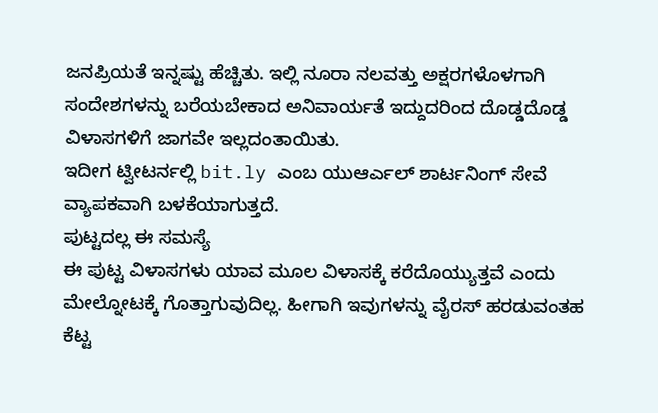ಜನಪ್ರಿಯತೆ ಇನ್ನಷ್ಟು ಹೆಚ್ಚಿತು. ಇಲ್ಲಿ ನೂರಾ ನಲವತ್ತು ಅಕ್ಷರಗಳೊಳಗಾಗಿ ಸಂದೇಶಗಳನ್ನು ಬರೆಯಬೇಕಾದ ಅನಿವಾರ್ಯತೆ ಇದ್ದುದರಿಂದ ದೊಡ್ಡದೊಡ್ಡ ವಿಳಾಸಗಳಿಗೆ ಜಾಗವೇ ಇಲ್ಲದಂತಾಯಿತು.
ಇದೀಗ ಟ್ವೀಟರ್ನಲ್ಲಿ bit.ly ಎಂಬ ಯುಆರ್ಎಲ್ ಶಾರ್ಟನಿಂಗ್ ಸೇವೆ ವ್ಯಾಪಕವಾಗಿ ಬಳಕೆಯಾಗುತ್ತದೆ.
ಪುಟ್ಟದಲ್ಲ ಈ ಸಮಸ್ಯೆ
ಈ ಪುಟ್ಟ ವಿಳಾಸಗಳು ಯಾವ ಮೂಲ ವಿಳಾಸಕ್ಕೆ ಕರೆದೊಯ್ಯುತ್ತವೆ ಎಂದು ಮೇಲ್ನೋಟಕ್ಕೆ ಗೊತ್ತಾಗುವುದಿಲ್ಲ. ಹೀಗಾಗಿ ಇವುಗಳನ್ನು ವೈರಸ್ ಹರಡುವಂತಹ ಕೆಟ್ಟ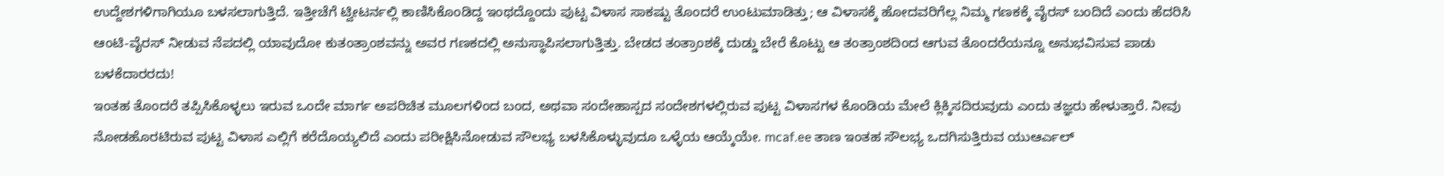ಉದ್ದೇಶಗಳಿಗಾಗಿಯೂ ಬಳಸಲಾಗುತ್ತಿದೆ. ಇತ್ತೀಚೆಗೆ ಟ್ವೀಟರ್ನಲ್ಲಿ ಕಾಣಿಸಿಕೊಂಡಿದ್ದ ಇಂಥದ್ದೊಂದು ಪುಟ್ಟ ವಿಳಾಸ ಸಾಕಷ್ಟು ತೊಂದರೆ ಉಂಟುಮಾಡಿತ್ತು; ಆ ವಿಳಾಸಕ್ಕೆ ಹೋದವರಿಗೆಲ್ಲ ನಿಮ್ಮ ಗಣಕಕ್ಕೆ ವೈರಸ್ ಬಂದಿದೆ ಎಂದು ಹೆದರಿಸಿ ಆಂಟಿ-ವೈರಸ್ ನೀಡುವ ನೆಪದಲ್ಲಿ ಯಾವುದೋ ಕುತಂತ್ರಾಂಶವನ್ನು ಅವರ ಗಣಕದಲ್ಲಿ ಅನುಸ್ಥಾಪಿಸಲಾಗುತ್ತಿತ್ತು. ಬೇಡದ ತಂತ್ರಾಂಶಕ್ಕೆ ದುಡ್ಡು ಬೇರೆ ಕೊಟ್ಟು ಆ ತಂತ್ರಾಂಶದಿಂದ ಆಗುವ ತೊಂದರೆಯನ್ನೂ ಅನುಭವಿಸುವ ಪಾಡು ಬಳಕೆದಾರರದು!
ಇಂತಹ ತೊಂದರೆ ತಪ್ಪಿಸಿಕೊಳ್ಳಲು ಇರುವ ಒಂದೇ ಮಾರ್ಗ ಅಪರಿಚಿತ ಮೂಲಗಳಿಂದ ಬಂದ, ಅಥವಾ ಸಂದೇಹಾಸ್ಪದ ಸಂದೇಶಗಳಲ್ಲಿರುವ ಪುಟ್ಟ ವಿಳಾಸಗಳ ಕೊಂಡಿಯ ಮೇಲೆ ಕ್ಲಿಕ್ಕಿಸದಿರುವುದು ಎಂದು ತಜ್ಞರು ಹೇಳುತ್ತಾರೆ. ನೀವು ನೋಡಹೊರಟಿರುವ ಪುಟ್ಟ ವಿಳಾಸ ಎಲ್ಲಿಗೆ ಕರೆದೊಯ್ಯಲಿದೆ ಎಂದು ಪರೀಕ್ಷಿಸಿನೋಡುವ ಸೌಲಭ್ಯ ಬಳಸಿಕೊಳ್ಳುವುದೂ ಒಳ್ಳೆಯ ಆಯ್ಕೆಯೇ. mcaf.ee ತಾಣ ಇಂತಹ ಸೌಲಭ್ಯ ಒದಗಿಸುತ್ತಿರುವ ಯುಆರ್ಎಲ್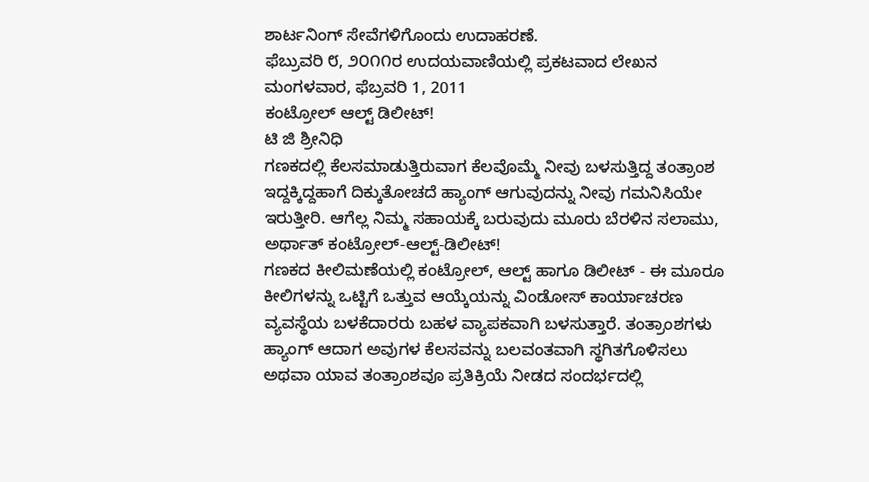ಶಾರ್ಟನಿಂಗ್ ಸೇವೆಗಳಿಗೊಂದು ಉದಾಹರಣೆ.
ಫೆಬ್ರುವರಿ ೮, ೨೦೧೧ರ ಉದಯವಾಣಿಯಲ್ಲಿ ಪ್ರಕಟವಾದ ಲೇಖನ
ಮಂಗಳವಾರ, ಫೆಬ್ರವರಿ 1, 2011
ಕಂಟ್ರೋಲ್ ಆಲ್ಟ್ ಡಿಲೀಟ್!
ಟಿ ಜಿ ಶ್ರೀನಿಧಿ
ಗಣಕದಲ್ಲಿ ಕೆಲಸಮಾಡುತ್ತಿರುವಾಗ ಕೆಲವೊಮ್ಮೆ ನೀವು ಬಳಸುತ್ತಿದ್ದ ತಂತ್ರಾಂಶ ಇದ್ದಕ್ಕಿದ್ದಹಾಗೆ ದಿಕ್ಕುತೋಚದೆ ಹ್ಯಾಂಗ್ ಆಗುವುದನ್ನು ನೀವು ಗಮನಿಸಿಯೇ ಇರುತ್ತೀರಿ. ಆಗೆಲ್ಲ ನಿಮ್ಮ ಸಹಾಯಕ್ಕೆ ಬರುವುದು ಮೂರು ಬೆರಳಿನ ಸಲಾಮು, ಅರ್ಥಾತ್ ಕಂಟ್ರೋಲ್-ಆಲ್ಟ್-ಡಿಲೀಟ್!
ಗಣಕದ ಕೀಲಿಮಣೆಯಲ್ಲಿ ಕಂಟ್ರೋಲ್, ಆಲ್ಟ್ ಹಾಗೂ ಡಿಲೀಟ್ - ಈ ಮೂರೂ ಕೀಲಿಗಳನ್ನು ಒಟ್ಟಿಗೆ ಒತ್ತುವ ಆಯ್ಕೆಯನ್ನು ವಿಂಡೋಸ್ ಕಾರ್ಯಾಚರಣ ವ್ಯವಸ್ಥೆಯ ಬಳಕೆದಾರರು ಬಹಳ ವ್ಯಾಪಕವಾಗಿ ಬಳಸುತ್ತಾರೆ. ತಂತ್ರಾಂಶಗಳು ಹ್ಯಾಂಗ್ ಆದಾಗ ಅವುಗಳ ಕೆಲಸವನ್ನು ಬಲವಂತವಾಗಿ ಸ್ಥಗಿತಗೊಳಿಸಲು ಅಥವಾ ಯಾವ ತಂತ್ರಾಂಶವೂ ಪ್ರತಿಕ್ರಿಯೆ ನೀಡದ ಸಂದರ್ಭದಲ್ಲಿ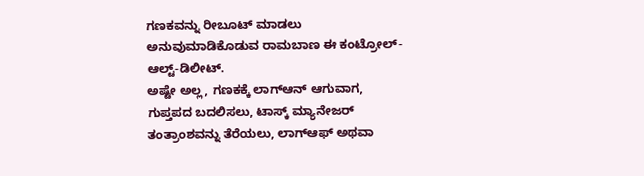ಗಣಕವನ್ನು ರೀಬೂಟ್ ಮಾಡಲು ಅನುವುಮಾಡಿಕೊಡುವ ರಾಮಬಾಣ ಈ ಕಂಟ್ರೋಲ್-ಆಲ್ಟ್-ಡಿಲೀಟ್.
ಅಷ್ಟೇ ಅಲ್ಲ, ಗಣಕಕ್ಕೆ ಲಾಗ್ಆನ್ ಆಗುವಾಗ, ಗುಪ್ತಪದ ಬದಲಿಸಲು, ಟಾಸ್ಕ್ ಮ್ಯಾನೇಜರ್ ತಂತ್ರಾಂಶವನ್ನು ತೆರೆಯಲು, ಲಾಗ್ಆಫ್ ಅಥವಾ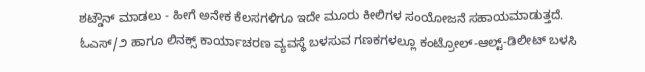ಶಟ್ಡೌನ್ ಮಾಡಲು - ಹೀಗೆ ಅನೇಕ ಕೆಲಸಗಳಿಗೂ ಇದೇ ಮೂರು ಕೀಲಿಗಳ ಸಂಯೋಜನೆ ಸಹಾಯಮಾಡುತ್ತದೆ. ಓಎಸ್/೨ ಹಾಗೂ ಲಿನಕ್ಸ್ ಕಾರ್ಯಾಚರಣ ವ್ಯವಸ್ಥೆ ಬಳಸುವ ಗಣಕಗಳಲ್ಲೂ ಕಂಟ್ರೋಲ್-ಆಲ್ಟ್-ಡಿಲೀಟ್ ಬಳಸಿ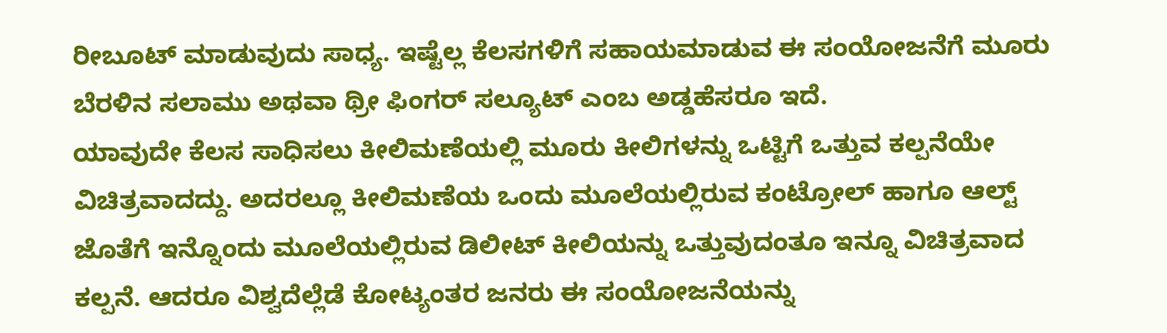ರೀಬೂಟ್ ಮಾಡುವುದು ಸಾಧ್ಯ. ಇಷ್ಟೆಲ್ಲ ಕೆಲಸಗಳಿಗೆ ಸಹಾಯಮಾಡುವ ಈ ಸಂಯೋಜನೆಗೆ ಮೂರು ಬೆರಳಿನ ಸಲಾಮು ಅಥವಾ ಥ್ರೀ ಫಿಂಗರ್ ಸಲ್ಯೂಟ್ ಎಂಬ ಅಡ್ಡಹೆಸರೂ ಇದೆ.
ಯಾವುದೇ ಕೆಲಸ ಸಾಧಿಸಲು ಕೀಲಿಮಣೆಯಲ್ಲಿ ಮೂರು ಕೀಲಿಗಳನ್ನು ಒಟ್ಟಿಗೆ ಒತ್ತುವ ಕಲ್ಪನೆಯೇ ವಿಚಿತ್ರವಾದದ್ದು. ಅದರಲ್ಲೂ ಕೀಲಿಮಣೆಯ ಒಂದು ಮೂಲೆಯಲ್ಲಿರುವ ಕಂಟ್ರೋಲ್ ಹಾಗೂ ಆಲ್ಟ್ ಜೊತೆಗೆ ಇನ್ನೊಂದು ಮೂಲೆಯಲ್ಲಿರುವ ಡಿಲೀಟ್ ಕೀಲಿಯನ್ನು ಒತ್ತುವುದಂತೂ ಇನ್ನೂ ವಿಚಿತ್ರವಾದ ಕಲ್ಪನೆ. ಆದರೂ ವಿಶ್ವದೆಲ್ಲೆಡೆ ಕೋಟ್ಯಂತರ ಜನರು ಈ ಸಂಯೋಜನೆಯನ್ನು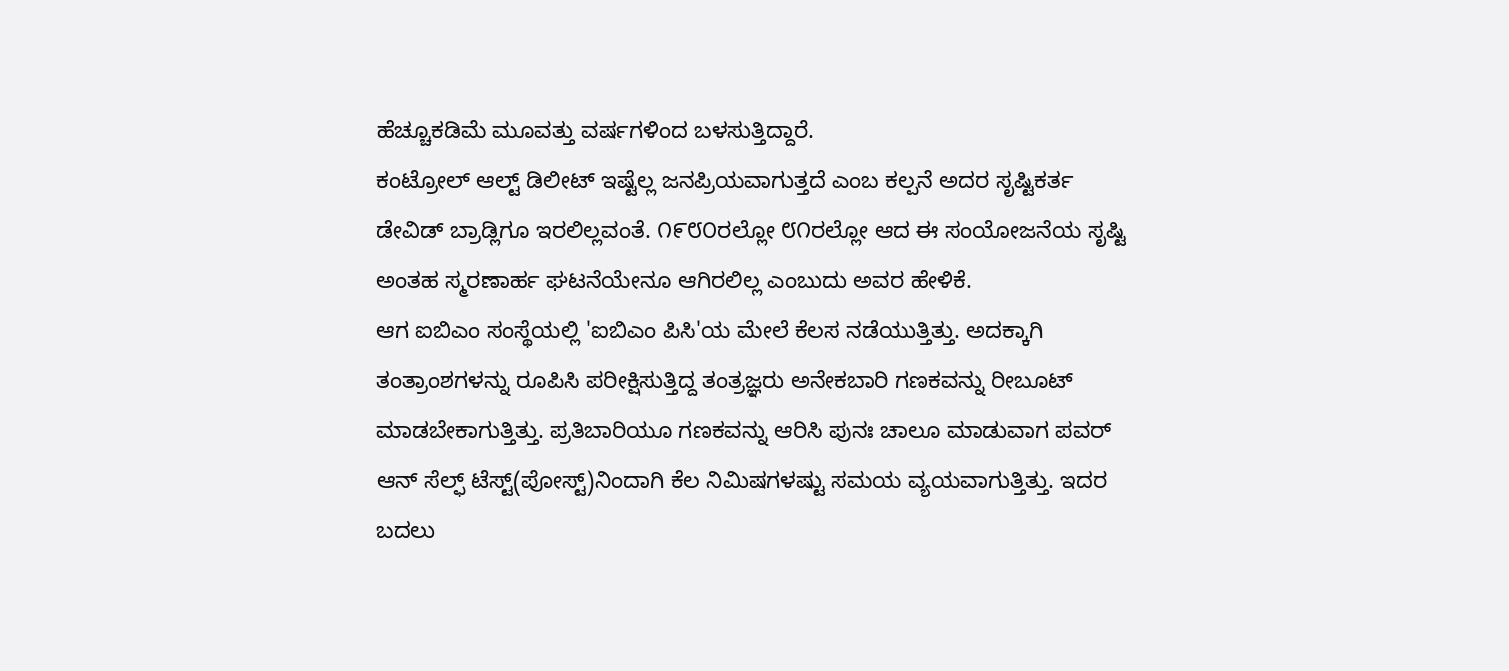ಹೆಚ್ಚೂಕಡಿಮೆ ಮೂವತ್ತು ವರ್ಷಗಳಿಂದ ಬಳಸುತ್ತಿದ್ದಾರೆ.
ಕಂಟ್ರೋಲ್ ಆಲ್ಟ್ ಡಿಲೀಟ್ ಇಷ್ಟೆಲ್ಲ ಜನಪ್ರಿಯವಾಗುತ್ತದೆ ಎಂಬ ಕಲ್ಪನೆ ಅದರ ಸೃಷ್ಟಿಕರ್ತ ಡೇವಿಡ್ ಬ್ರಾಡ್ಲಿಗೂ ಇರಲಿಲ್ಲವಂತೆ. ೧೯೮೦ರಲ್ಲೋ ೮೧ರಲ್ಲೋ ಆದ ಈ ಸಂಯೋಜನೆಯ ಸೃಷ್ಟಿ ಅಂತಹ ಸ್ಮರಣಾರ್ಹ ಘಟನೆಯೇನೂ ಆಗಿರಲಿಲ್ಲ ಎಂಬುದು ಅವರ ಹೇಳಿಕೆ.
ಆಗ ಐಬಿಎಂ ಸಂಸ್ಥೆಯಲ್ಲಿ 'ಐಬಿಎಂ ಪಿಸಿ'ಯ ಮೇಲೆ ಕೆಲಸ ನಡೆಯುತ್ತಿತ್ತು. ಅದಕ್ಕಾಗಿ ತಂತ್ರಾಂಶಗಳನ್ನು ರೂಪಿಸಿ ಪರೀಕ್ಷಿಸುತ್ತಿದ್ದ ತಂತ್ರಜ್ಞರು ಅನೇಕಬಾರಿ ಗಣಕವನ್ನು ರೀಬೂಟ್ ಮಾಡಬೇಕಾಗುತ್ತಿತ್ತು. ಪ್ರತಿಬಾರಿಯೂ ಗಣಕವನ್ನು ಆರಿಸಿ ಪುನಃ ಚಾಲೂ ಮಾಡುವಾಗ ಪವರ್ ಆನ್ ಸೆಲ್ಫ್ ಟೆಸ್ಟ್(ಪೋಸ್ಟ್)ನಿಂದಾಗಿ ಕೆಲ ನಿಮಿಷಗಳಷ್ಟು ಸಮಯ ವ್ಯಯವಾಗುತ್ತಿತ್ತು. ಇದರ ಬದಲು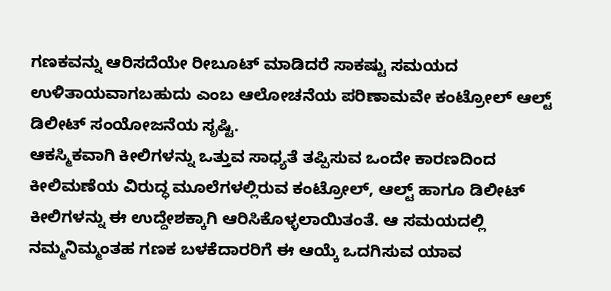ಗಣಕವನ್ನು ಆರಿಸದೆಯೇ ರೀಬೂಟ್ ಮಾಡಿದರೆ ಸಾಕಷ್ಟು ಸಮಯದ ಉಳಿತಾಯವಾಗಬಹುದು ಎಂಬ ಆಲೋಚನೆಯ ಪರಿಣಾಮವೇ ಕಂಟ್ರೋಲ್ ಆಲ್ಟ್ ಡಿಲೀಟ್ ಸಂಯೋಜನೆಯ ಸೃಷ್ಟಿ.
ಆಕಸ್ಮಿಕವಾಗಿ ಕೀಲಿಗಳನ್ನು ಒತ್ತುವ ಸಾಧ್ಯತೆ ತಪ್ಪಿಸುವ ಒಂದೇ ಕಾರಣದಿಂದ ಕೀಲಿಮಣೆಯ ವಿರುದ್ಧ ಮೂಲೆಗಳಲ್ಲಿರುವ ಕಂಟ್ರೋಲ್, ಆಲ್ಟ್ ಹಾಗೂ ಡಿಲೀಟ್ ಕೀಲಿಗಳನ್ನು ಈ ಉದ್ದೇಶಕ್ಕಾಗಿ ಆರಿಸಿಕೊಳ್ಳಲಾಯಿತಂತೆ. ಆ ಸಮಯದಲ್ಲಿ ನಮ್ಮನಿಮ್ಮಂತಹ ಗಣಕ ಬಳಕೆದಾರರಿಗೆ ಈ ಆಯ್ಕೆ ಒದಗಿಸುವ ಯಾವ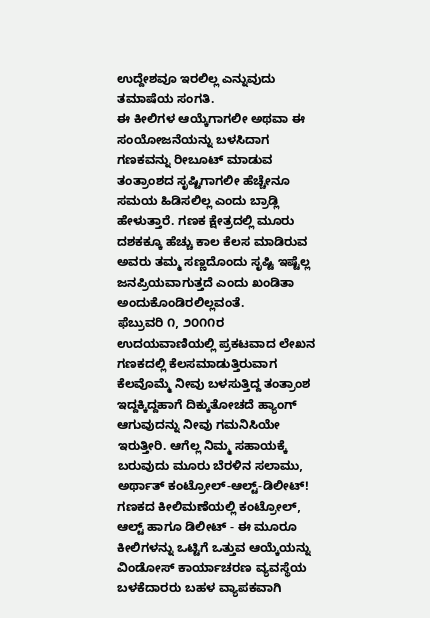ಉದ್ದೇಶವೂ ಇರಲಿಲ್ಲ ಎನ್ನುವುದು ತಮಾಷೆಯ ಸಂಗತಿ.
ಈ ಕೀಲಿಗಳ ಆಯ್ಕೆಗಾಗಲೀ ಅಥವಾ ಈ ಸಂಯೋಜನೆಯನ್ನು ಬಳಸಿದಾಗ ಗಣಕವನ್ನು ರೀಬೂಟ್ ಮಾಡುವ ತಂತ್ರಾಂಶದ ಸೃಷ್ಟಿಗಾಗಲೀ ಹೆಚ್ಚೇನೂ ಸಮಯ ಹಿಡಿಸಲಿಲ್ಲ ಎಂದು ಬ್ರಾಡ್ಲಿ ಹೇಳುತ್ತಾರೆ. ಗಣಕ ಕ್ಷೇತ್ರದಲ್ಲಿ ಮೂರು ದಶಕಕ್ಕೂ ಹೆಚ್ಚು ಕಾಲ ಕೆಲಸ ಮಾಡಿರುವ ಅವರು ತಮ್ಮ ಸಣ್ಣದೊಂದು ಸೃಷ್ಟಿ ಇಷ್ಟೆಲ್ಲ ಜನಪ್ರಿಯವಾಗುತ್ತದೆ ಎಂದು ಖಂಡಿತಾ ಅಂದುಕೊಂಡಿರಲಿಲ್ಲವಂತೆ.
ಫೆಬ್ರುವರಿ ೧, ೨೦೧೧ರ ಉದಯವಾಣಿಯಲ್ಲಿ ಪ್ರಕಟವಾದ ಲೇಖನ
ಗಣಕದಲ್ಲಿ ಕೆಲಸಮಾಡುತ್ತಿರುವಾಗ ಕೆಲವೊಮ್ಮೆ ನೀವು ಬಳಸುತ್ತಿದ್ದ ತಂತ್ರಾಂಶ ಇದ್ದಕ್ಕಿದ್ದಹಾಗೆ ದಿಕ್ಕುತೋಚದೆ ಹ್ಯಾಂಗ್ ಆಗುವುದನ್ನು ನೀವು ಗಮನಿಸಿಯೇ ಇರುತ್ತೀರಿ. ಆಗೆಲ್ಲ ನಿಮ್ಮ ಸಹಾಯಕ್ಕೆ ಬರುವುದು ಮೂರು ಬೆರಳಿನ ಸಲಾಮು, ಅರ್ಥಾತ್ ಕಂಟ್ರೋಲ್-ಆಲ್ಟ್-ಡಿಲೀಟ್!
ಗಣಕದ ಕೀಲಿಮಣೆಯಲ್ಲಿ ಕಂಟ್ರೋಲ್, ಆಲ್ಟ್ ಹಾಗೂ ಡಿಲೀಟ್ - ಈ ಮೂರೂ ಕೀಲಿಗಳನ್ನು ಒಟ್ಟಿಗೆ ಒತ್ತುವ ಆಯ್ಕೆಯನ್ನು ವಿಂಡೋಸ್ ಕಾರ್ಯಾಚರಣ ವ್ಯವಸ್ಥೆಯ ಬಳಕೆದಾರರು ಬಹಳ ವ್ಯಾಪಕವಾಗಿ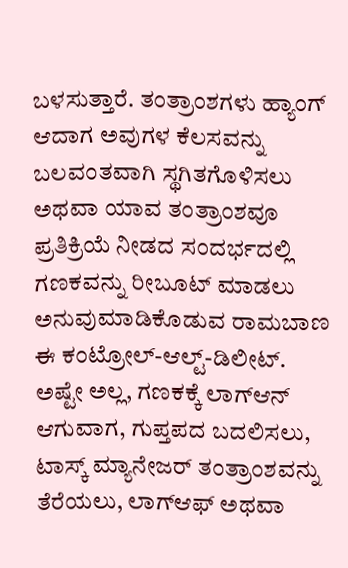ಬಳಸುತ್ತಾರೆ. ತಂತ್ರಾಂಶಗಳು ಹ್ಯಾಂಗ್ ಆದಾಗ ಅವುಗಳ ಕೆಲಸವನ್ನು ಬಲವಂತವಾಗಿ ಸ್ಥಗಿತಗೊಳಿಸಲು ಅಥವಾ ಯಾವ ತಂತ್ರಾಂಶವೂ ಪ್ರತಿಕ್ರಿಯೆ ನೀಡದ ಸಂದರ್ಭದಲ್ಲಿ ಗಣಕವನ್ನು ರೀಬೂಟ್ ಮಾಡಲು ಅನುವುಮಾಡಿಕೊಡುವ ರಾಮಬಾಣ ಈ ಕಂಟ್ರೋಲ್-ಆಲ್ಟ್-ಡಿಲೀಟ್.
ಅಷ್ಟೇ ಅಲ್ಲ, ಗಣಕಕ್ಕೆ ಲಾಗ್ಆನ್ ಆಗುವಾಗ, ಗುಪ್ತಪದ ಬದಲಿಸಲು, ಟಾಸ್ಕ್ ಮ್ಯಾನೇಜರ್ ತಂತ್ರಾಂಶವನ್ನು ತೆರೆಯಲು, ಲಾಗ್ಆಫ್ ಅಥವಾ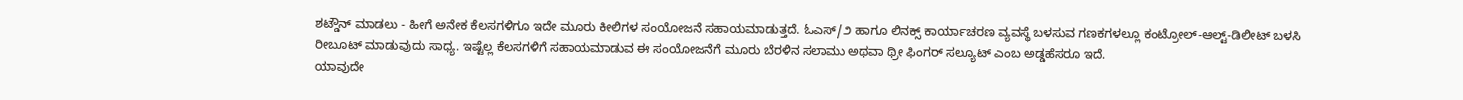ಶಟ್ಡೌನ್ ಮಾಡಲು - ಹೀಗೆ ಅನೇಕ ಕೆಲಸಗಳಿಗೂ ಇದೇ ಮೂರು ಕೀಲಿಗಳ ಸಂಯೋಜನೆ ಸಹಾಯಮಾಡುತ್ತದೆ. ಓಎಸ್/೨ ಹಾಗೂ ಲಿನಕ್ಸ್ ಕಾರ್ಯಾಚರಣ ವ್ಯವಸ್ಥೆ ಬಳಸುವ ಗಣಕಗಳಲ್ಲೂ ಕಂಟ್ರೋಲ್-ಆಲ್ಟ್-ಡಿಲೀಟ್ ಬಳಸಿ ರೀಬೂಟ್ ಮಾಡುವುದು ಸಾಧ್ಯ. ಇಷ್ಟೆಲ್ಲ ಕೆಲಸಗಳಿಗೆ ಸಹಾಯಮಾಡುವ ಈ ಸಂಯೋಜನೆಗೆ ಮೂರು ಬೆರಳಿನ ಸಲಾಮು ಅಥವಾ ಥ್ರೀ ಫಿಂಗರ್ ಸಲ್ಯೂಟ್ ಎಂಬ ಅಡ್ಡಹೆಸರೂ ಇದೆ.
ಯಾವುದೇ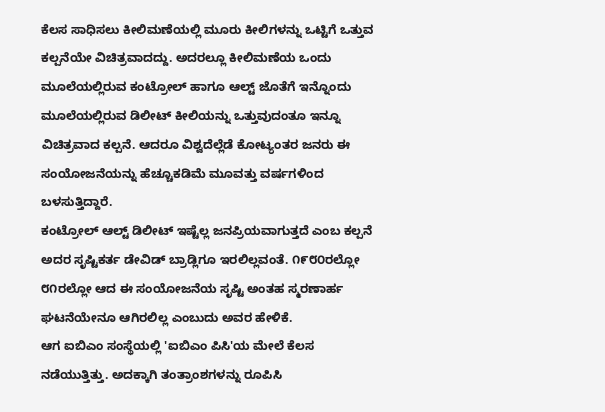ಕೆಲಸ ಸಾಧಿಸಲು ಕೀಲಿಮಣೆಯಲ್ಲಿ ಮೂರು ಕೀಲಿಗಳನ್ನು ಒಟ್ಟಿಗೆ ಒತ್ತುವ ಕಲ್ಪನೆಯೇ ವಿಚಿತ್ರವಾದದ್ದು. ಅದರಲ್ಲೂ ಕೀಲಿಮಣೆಯ ಒಂದು ಮೂಲೆಯಲ್ಲಿರುವ ಕಂಟ್ರೋಲ್ ಹಾಗೂ ಆಲ್ಟ್ ಜೊತೆಗೆ ಇನ್ನೊಂದು ಮೂಲೆಯಲ್ಲಿರುವ ಡಿಲೀಟ್ ಕೀಲಿಯನ್ನು ಒತ್ತುವುದಂತೂ ಇನ್ನೂ ವಿಚಿತ್ರವಾದ ಕಲ್ಪನೆ. ಆದರೂ ವಿಶ್ವದೆಲ್ಲೆಡೆ ಕೋಟ್ಯಂತರ ಜನರು ಈ ಸಂಯೋಜನೆಯನ್ನು ಹೆಚ್ಚೂಕಡಿಮೆ ಮೂವತ್ತು ವರ್ಷಗಳಿಂದ ಬಳಸುತ್ತಿದ್ದಾರೆ.
ಕಂಟ್ರೋಲ್ ಆಲ್ಟ್ ಡಿಲೀಟ್ ಇಷ್ಟೆಲ್ಲ ಜನಪ್ರಿಯವಾಗುತ್ತದೆ ಎಂಬ ಕಲ್ಪನೆ ಅದರ ಸೃಷ್ಟಿಕರ್ತ ಡೇವಿಡ್ ಬ್ರಾಡ್ಲಿಗೂ ಇರಲಿಲ್ಲವಂತೆ. ೧೯೮೦ರಲ್ಲೋ ೮೧ರಲ್ಲೋ ಆದ ಈ ಸಂಯೋಜನೆಯ ಸೃಷ್ಟಿ ಅಂತಹ ಸ್ಮರಣಾರ್ಹ ಘಟನೆಯೇನೂ ಆಗಿರಲಿಲ್ಲ ಎಂಬುದು ಅವರ ಹೇಳಿಕೆ.
ಆಗ ಐಬಿಎಂ ಸಂಸ್ಥೆಯಲ್ಲಿ 'ಐಬಿಎಂ ಪಿಸಿ'ಯ ಮೇಲೆ ಕೆಲಸ ನಡೆಯುತ್ತಿತ್ತು. ಅದಕ್ಕಾಗಿ ತಂತ್ರಾಂಶಗಳನ್ನು ರೂಪಿಸಿ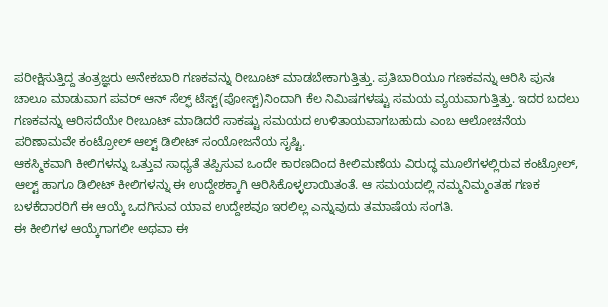ಪರೀಕ್ಷಿಸುತ್ತಿದ್ದ ತಂತ್ರಜ್ಞರು ಅನೇಕಬಾರಿ ಗಣಕವನ್ನು ರೀಬೂಟ್ ಮಾಡಬೇಕಾಗುತ್ತಿತ್ತು. ಪ್ರತಿಬಾರಿಯೂ ಗಣಕವನ್ನು ಆರಿಸಿ ಪುನಃ ಚಾಲೂ ಮಾಡುವಾಗ ಪವರ್ ಆನ್ ಸೆಲ್ಫ್ ಟೆಸ್ಟ್(ಪೋಸ್ಟ್)ನಿಂದಾಗಿ ಕೆಲ ನಿಮಿಷಗಳಷ್ಟು ಸಮಯ ವ್ಯಯವಾಗುತ್ತಿತ್ತು. ಇದರ ಬದಲು ಗಣಕವನ್ನು ಆರಿಸದೆಯೇ ರೀಬೂಟ್ ಮಾಡಿದರೆ ಸಾಕಷ್ಟು ಸಮಯದ ಉಳಿತಾಯವಾಗಬಹುದು ಎಂಬ ಆಲೋಚನೆಯ ಪರಿಣಾಮವೇ ಕಂಟ್ರೋಲ್ ಆಲ್ಟ್ ಡಿಲೀಟ್ ಸಂಯೋಜನೆಯ ಸೃಷ್ಟಿ.
ಆಕಸ್ಮಿಕವಾಗಿ ಕೀಲಿಗಳನ್ನು ಒತ್ತುವ ಸಾಧ್ಯತೆ ತಪ್ಪಿಸುವ ಒಂದೇ ಕಾರಣದಿಂದ ಕೀಲಿಮಣೆಯ ವಿರುದ್ಧ ಮೂಲೆಗಳಲ್ಲಿರುವ ಕಂಟ್ರೋಲ್, ಆಲ್ಟ್ ಹಾಗೂ ಡಿಲೀಟ್ ಕೀಲಿಗಳನ್ನು ಈ ಉದ್ದೇಶಕ್ಕಾಗಿ ಆರಿಸಿಕೊಳ್ಳಲಾಯಿತಂತೆ. ಆ ಸಮಯದಲ್ಲಿ ನಮ್ಮನಿಮ್ಮಂತಹ ಗಣಕ ಬಳಕೆದಾರರಿಗೆ ಈ ಆಯ್ಕೆ ಒದಗಿಸುವ ಯಾವ ಉದ್ದೇಶವೂ ಇರಲಿಲ್ಲ ಎನ್ನುವುದು ತಮಾಷೆಯ ಸಂಗತಿ.
ಈ ಕೀಲಿಗಳ ಆಯ್ಕೆಗಾಗಲೀ ಅಥವಾ ಈ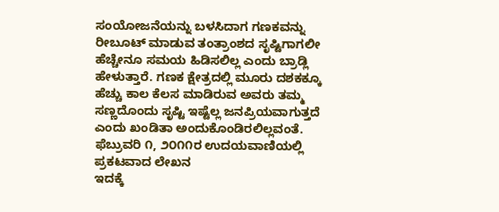ಸಂಯೋಜನೆಯನ್ನು ಬಳಸಿದಾಗ ಗಣಕವನ್ನು ರೀಬೂಟ್ ಮಾಡುವ ತಂತ್ರಾಂಶದ ಸೃಷ್ಟಿಗಾಗಲೀ ಹೆಚ್ಚೇನೂ ಸಮಯ ಹಿಡಿಸಲಿಲ್ಲ ಎಂದು ಬ್ರಾಡ್ಲಿ ಹೇಳುತ್ತಾರೆ. ಗಣಕ ಕ್ಷೇತ್ರದಲ್ಲಿ ಮೂರು ದಶಕಕ್ಕೂ ಹೆಚ್ಚು ಕಾಲ ಕೆಲಸ ಮಾಡಿರುವ ಅವರು ತಮ್ಮ ಸಣ್ಣದೊಂದು ಸೃಷ್ಟಿ ಇಷ್ಟೆಲ್ಲ ಜನಪ್ರಿಯವಾಗುತ್ತದೆ ಎಂದು ಖಂಡಿತಾ ಅಂದುಕೊಂಡಿರಲಿಲ್ಲವಂತೆ.
ಫೆಬ್ರುವರಿ ೧, ೨೦೧೧ರ ಉದಯವಾಣಿಯಲ್ಲಿ ಪ್ರಕಟವಾದ ಲೇಖನ
ಇದಕ್ಕೆ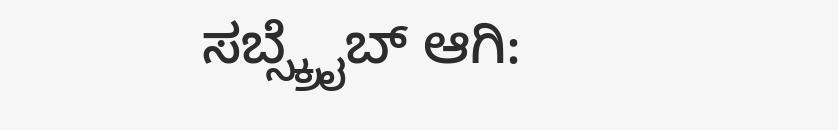ಸಬ್ಸ್ಕ್ರೈಬ್ ಆಗಿ: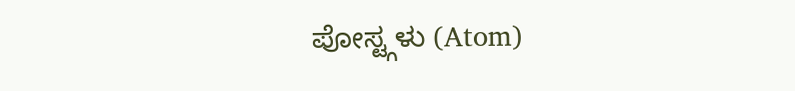ಪೋಸ್ಟ್ಗಳು (Atom)